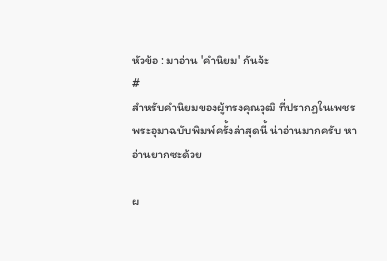หัวข้อ : มาอ่าน 'คำนิยม' กันจ้ะ
#
สำหรับคำนิยมของผู้ทรงคุณวุฒิ ที่ปรากฏในเพชรพระอุมาฉบับพิมพ์ครั้งล่าสุดนี้ น่าอ่านมากครับ หาอ่านยากซะด้วย

ผ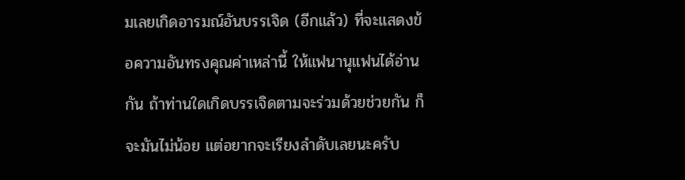มเลยเกิดอารมณ์อันบรรเจิด (อีกแล้ว) ที่จะแสดงข้อความอันทรงคุณค่าเหล่านี้ ให้แฟนานุแฟนได้อ่านกัน ถ้าท่านใดเกิดบรรเจิดตามจะร่วมด้วยช่วยกัน ก็จะมันไม่น้อย แต่อยากจะเรียงลำดับเลยนะครับ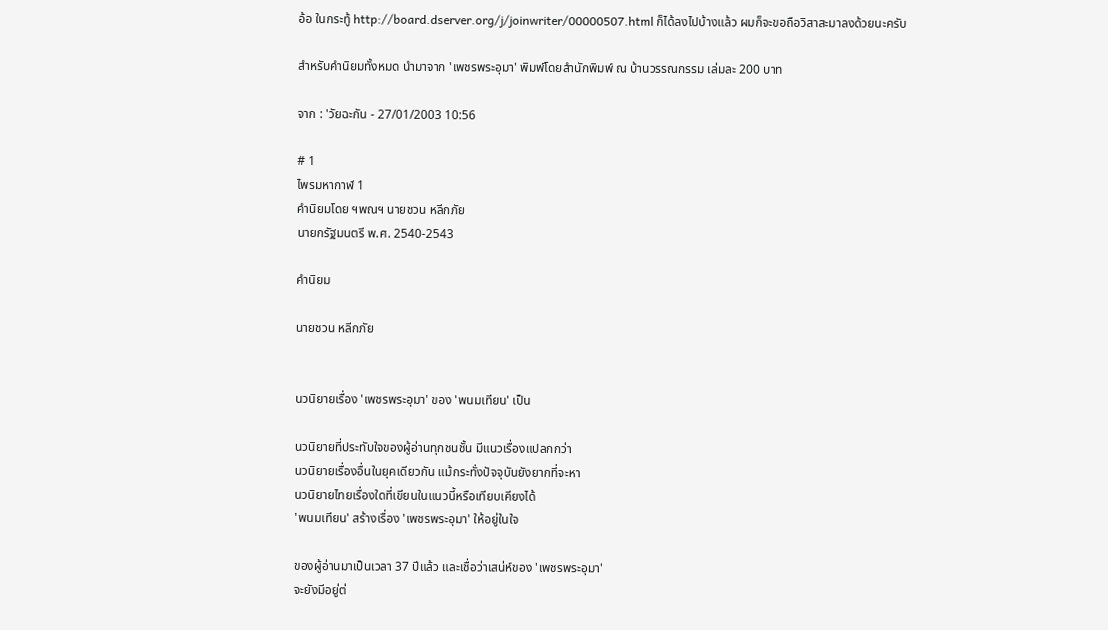อ้อ ในกระทู้ http://board.dserver.org/j/joinwriter/00000507.html ก็ได้ลงไปบ้างแล้ว ผมก็จะขอถือวิสาสะมาลงด้วยนะครับ

สำหรับคำนิยมทั้งหมด นำมาจาก 'เพชรพระอุมา' พิมพ์โดยสำนักพิมพ์ ณ บ้านวรรณกรรม เล่มละ 200 บาท

จาก : 'วัยฉะกัน - 27/01/2003 10:56

# 1
ไพรมหากาฬ 1
คำนิยมโดย ฯพณฯ นายชวน หลีกภัย
นายกรัฐมนตรี พ.ศ. 2540-2543

คำนิยม

นายชวน หลีกภัย


นวนิยายเรื่อง 'เพชรพระอุมา' ของ 'พนมเทียน' เป็น

นวนิยายที่ประทับใจของผู้อ่านทุกชนชั้น มีแนวเรื่องแปลกกว่า
นวนิยายเรื่องอื่นในยุคเดียวกัน แม้กระทั่งปัจจุบันยังยากที่จะหา
นวนิยายไทยเรื่องใดที่เขียนในแนวนี้หรือเทียบเคียงได้
'พนมเทียน' สร้างเรื่อง 'เพชรพระอุมา' ให้อยู่ในใจ

ของผู้อ่านมาเป็นเวลา 37 ปีแล้ว และเชื่อว่าเสน่ห์ของ 'เพชรพระอุมา'
จะยังมีอยู่ต่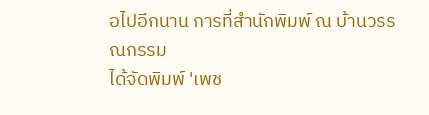อไปอีกนาน การที่สำนักพิมพ์ ณ บ้านวรรณกรรม
ได้จัดพิมพ์ 'เพช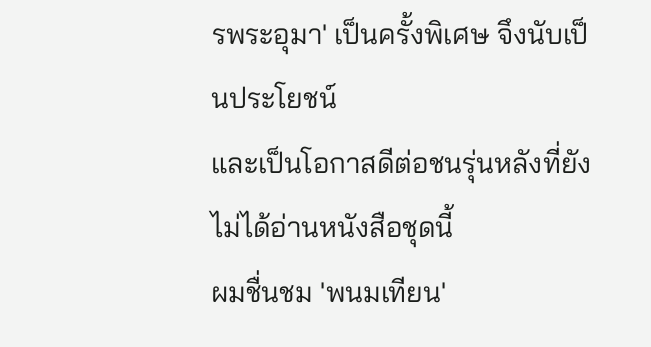รพระอุมา' เป็นครั้งพิเศษ จึงนับเป็นประโยชน์
และเป็นโอกาสดีต่อชนรุ่นหลังที่ยังไม่ได้อ่านหนังสือชุดนี้
ผมชื่นชม 'พนมเทียน'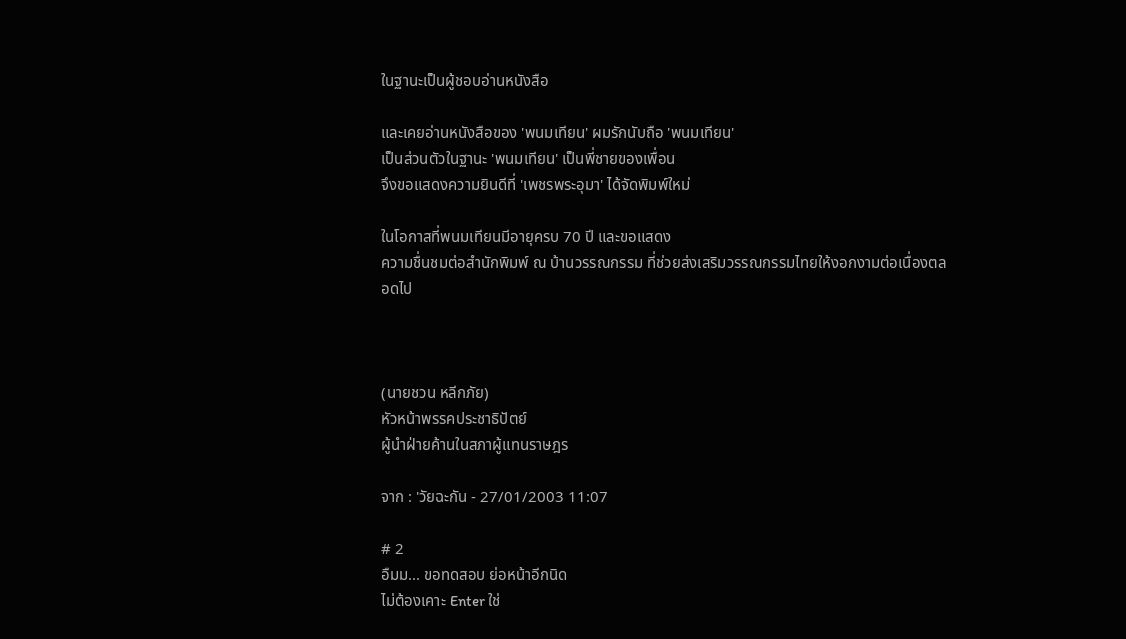ในฐานะเป็นผู้ชอบอ่านหนังสือ

และเคยอ่านหนังสือของ 'พนมเทียน' ผมรักนับถือ 'พนมเทียน'
เป็นส่วนตัวในฐานะ 'พนมเทียน' เป็นพี่ชายของเพื่อน
จึงขอแสดงความยินดีที่ 'เพชรพระอุมา' ได้จัดพิมพ์ใหม่

ในโอกาสที่พนมเทียนมีอายุครบ 70 ปี และขอแสดง
ความชื่นชมต่อสำนักพิมพ์ ณ บ้านวรรณกรรม ที่ช่วยส่งเสริมวรรณกรรมไทยให้งอกงามต่อเนื่องตลอดไป



(นายชวน หลีกภัย)
หัวหน้าพรรคประชาธิปัตย์
ผู้นำฝ่ายค้านในสภาผู้แทนราษฎร

จาก : 'วัยฉะกัน - 27/01/2003 11:07

# 2
อืมม... ขอทดสอบ ย่อหน้าอีกนิด
ไม่ต้องเคาะ Enter ใช่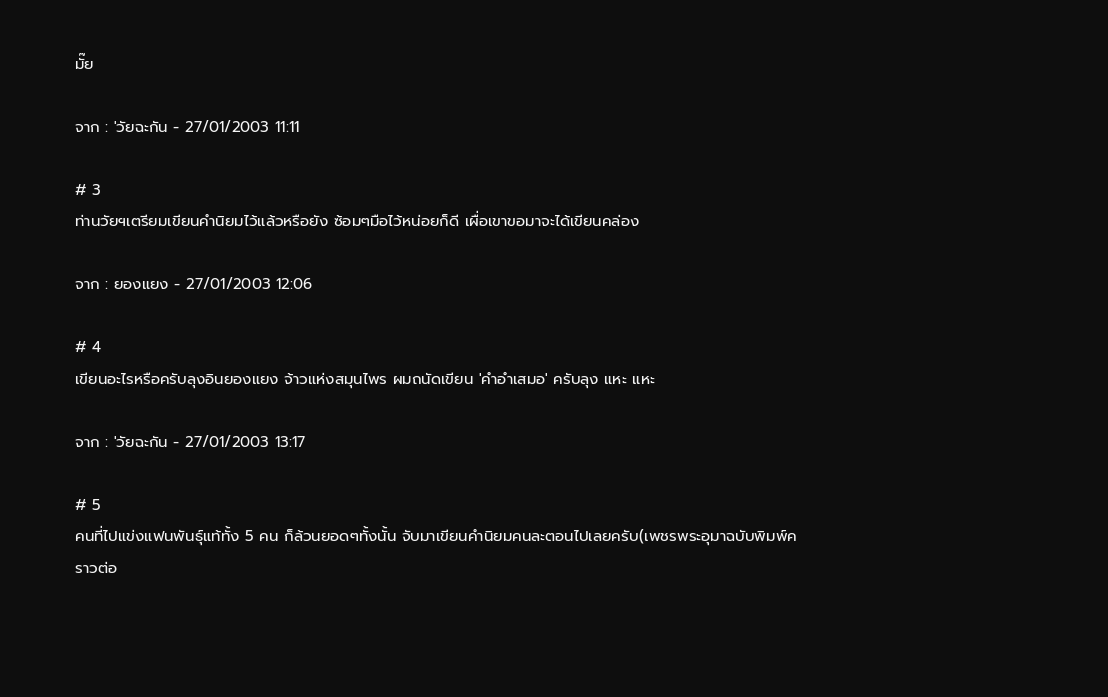มั๊ย

จาก : 'วัยฉะกัน - 27/01/2003 11:11

# 3
ท่านวัยฯเตรียมเขียนคำนิยมไว้แล้วหรือยัง ซ้อมๆมือไว้หน่อยก็ดี เผื่อเขาขอมาจะได้เขียนคล่อง

จาก : ยองแยง - 27/01/2003 12:06

# 4
เขียนอะไรหรือครับลุงอินยองแยง จ้าวแห่งสมุนไพร ผมถนัดเขียน 'คำอำเสมอ' ครับลุง แหะ แหะ

จาก : 'วัยฉะกัน - 27/01/2003 13:17

# 5
คนที่ไปแข่งแฟนพันธุ์แท้ทั้ง 5 คน ก็ล้วนยอดๆทั้งนั้น จับมาเขียนคำนิยมคนละตอนไปเลยครับ(เพชรพระอุมาฉบับพิมพ์คราวต่อ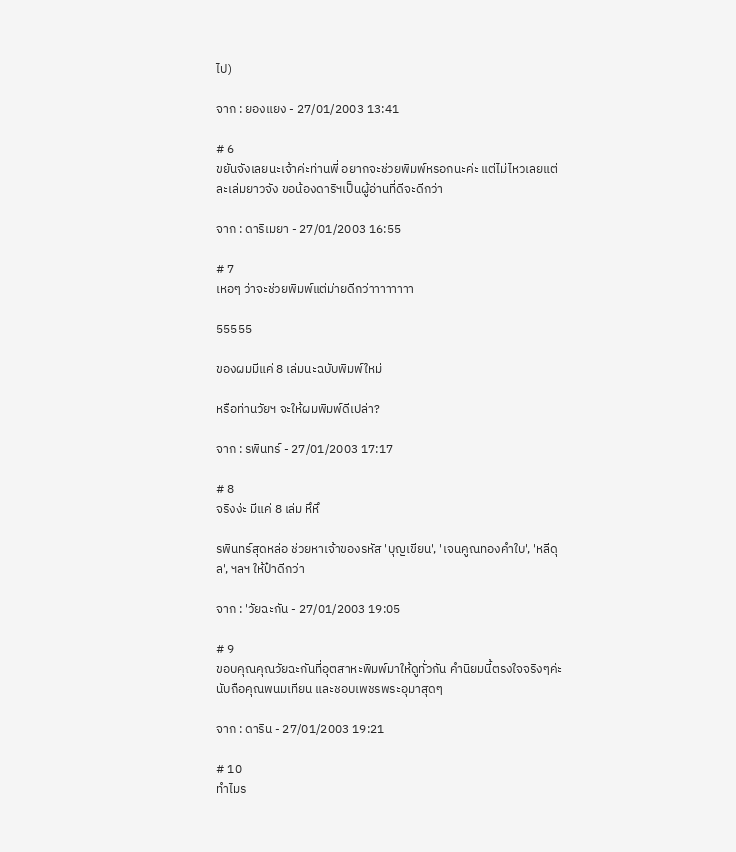ไป)

จาก : ยองแยง - 27/01/2003 13:41

# 6
ขยันจังเลยนะเจ้าค่ะท่านพี่ อยากจะช่วยพิมพ์หรอกนะค่ะ แต่ไม่ไหวเลยแต่ละเล่มยาวจัง ขอน้องดาริฯเป็นผู้อ่านที่ดีจะดีกว่า

จาก : ดาริเมยา - 27/01/2003 16:55

# 7
เหอๆ ว่าจะช่วยพิมพ์แต่ม่ายดีกว่าาาาาาาา

55555

ของผมมีแค่ 8 เล่มนะฉบับพิมพ์ใหม่

หรือท่านวัยฯ จะให้ผมพิมพ์ดีเปล่า?

จาก : รพินทร์ - 27/01/2003 17:17

# 8
จริงง่ะ มีแค่ 8 เล่ม หึหึ

รพินทร์สุดหล่อ ช่วยหาเจ้าของรหัส 'บุญเขียน', 'เจนคูณทองคำใบ', 'หลีดุล', ฯลฯ ให้ป๋าดีกว่า

จาก : 'วัยฉะกัน - 27/01/2003 19:05

# 9
ขอบคุณคุณวัยฉะกันที่อุตสาหะพิมพ์มาให้ดูทั่วกัน คำนิยมนี้ตรงใจจริงๆค่ะ นับถือคุณพนมเทียน และชอบเพชรพระอุมาสุดๆ

จาก : ดาริน - 27/01/2003 19:21

# 10
ทำไมร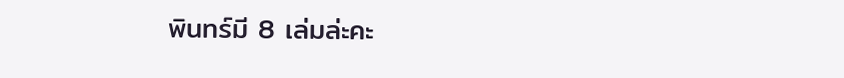พินทร์มี 8 เล่มล่ะคะ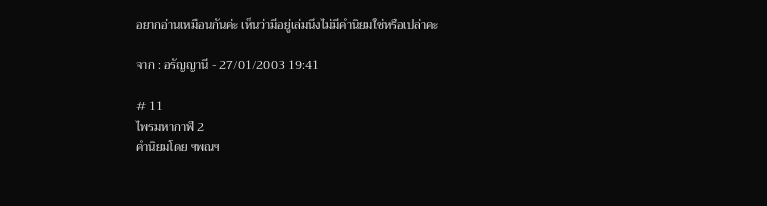อยากอ่านเหมือนกันค่ะ เห็นว่ามีอยู่เล่มนึงไม่มีคำนิยมใช่หรือเปล่าคะ

จาก : อรัญญานี - 27/01/2003 19:41

# 11
ไพรมหากาฬ 2
คำนิยมโดย ฯพณฯ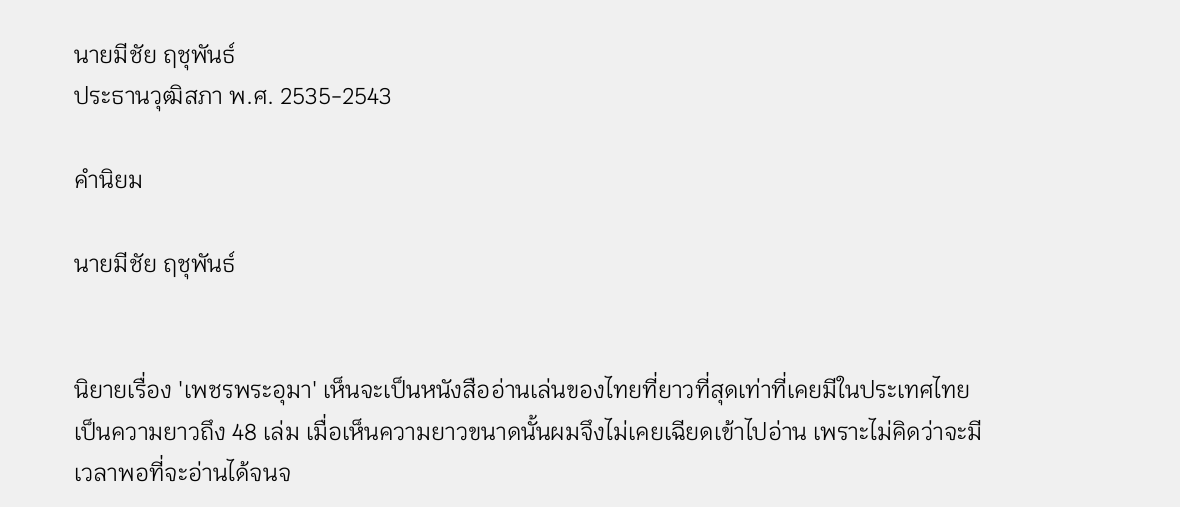นายมีชัย ฤชุพันธ์
ประธานวุฒิสภา พ.ศ. 2535-2543

คำนิยม

นายมีชัย ฤชุพันธ์


นิยายเรื่อง 'เพชรพระอุมา' เห็นจะเป็นหนังสืออ่านเล่นของไทยที่ยาวที่สุดเท่าที่เคยมีในประเทศไทย
เป็นความยาวถึง 48 เล่ม เมื่อเห็นความยาวขนาดนั้นผมจึงไม่เคยเฉียดเข้าไปอ่าน เพราะไม่คิดว่าจะมีเวลาพอที่จะอ่านได้จนจ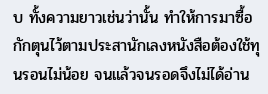บ ทั้งความยาวเช่นว่านั้น ทำให้การมาซื้อกักตุนไว้ตามประสานักเลงหนังสือต้องใช้ทุนรอนไม่น้อย จนแล้วจนรอดจึงไม่ได้อ่าน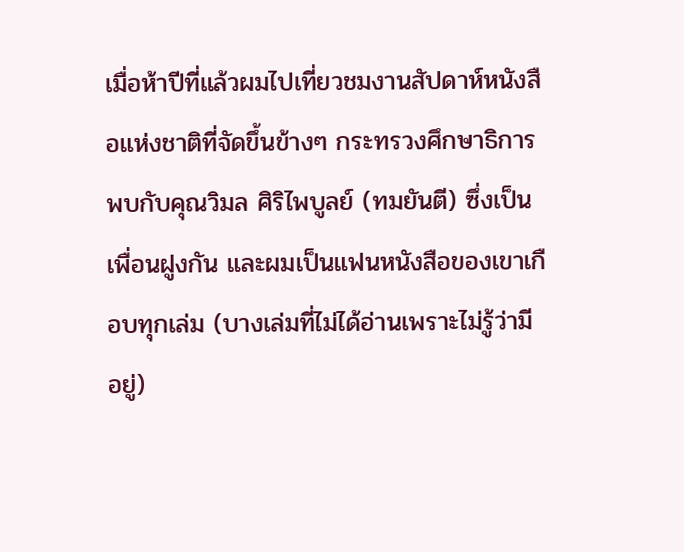เมื่อห้าปีที่แล้วผมไปเที่ยวชมงานสัปดาห์หนังสือแห่งชาติที่จัดขึ้นข้างๆ กระทรวงศึกษาธิการ
พบกับคุณวิมล ศิริไพบูลย์ (ทมยันตี) ซึ่งเป็นเพื่อนฝูงกัน และผมเป็นแฟนหนังสือของเขาเกือบทุกเล่ม (บางเล่มที่ไม่ได้อ่านเพราะไม่รู้ว่ามีอยู่)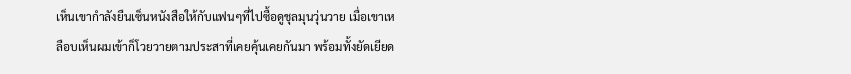เห็นเขากำลังยืนเซ็นหนังสือให้กับแฟนๆที่ไปซื้อดูชุลมุนวุ่นวาย เมื่อเขาเหลือบเห็นผมเข้าก็โวยวายตามประสาที่เคยคุ้นเคยกันมา พร้อมทั้งยัดเยียด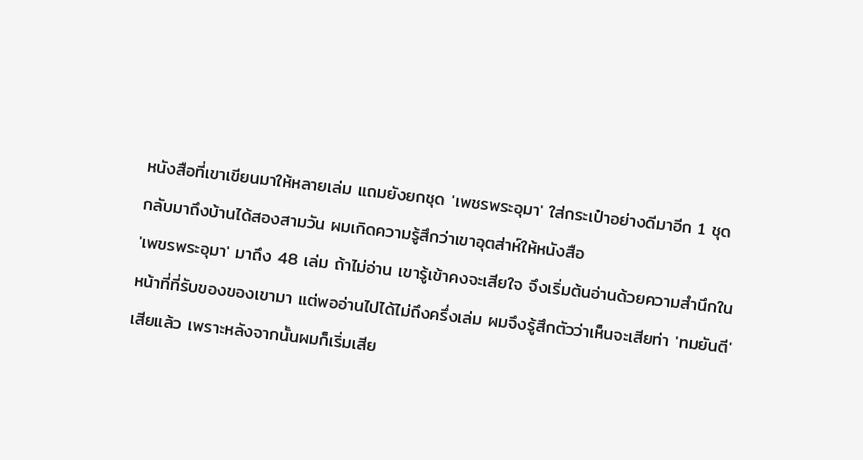หนังสือที่เขาเขียนมาให้หลายเล่ม แถมยังยกชุด 'เพชรพระอุมา' ใส่กระเป๋าอย่างดีมาอีก 1 ชุด
กลับมาถึงบ้านได้สองสามวัน ผมเกิดความรู้สึกว่าเขาอุตส่าห์ให้หนังสือ
'เพขรพระอุมา' มาถึง 48 เล่ม ถ้าไม่อ่าน เขารู้เข้าคงจะเสียใจ จึงเริ่มต้นอ่านด้วยความสำนึกในหน้าที่ที่รับของของเขามา แต่พออ่านไปได้ไม่ถึงครึ่งเล่ม ผมจึงรู้สึกตัวว่าเห็นจะเสียท่า 'ทมยันตี' เสียแล้ว เพราะหลังจากนั้นผมก็เริ่มเสีย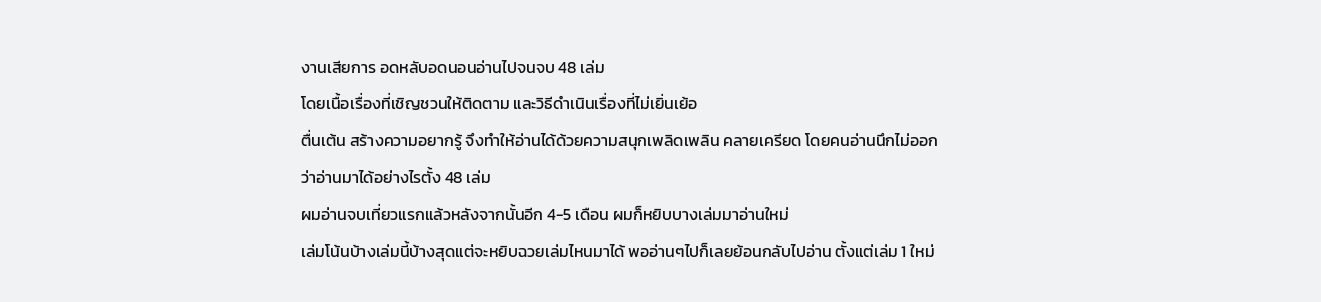งานเสียการ อดหลับอดนอนอ่านไปจนจบ 48 เล่ม
โดยเนื้อเรื่องที่เชิญชวนให้ติดตาม และวิธีดำเนินเรื่องที่ไม่เยิ่นเย้อ
ตื่นเต้น สร้างความอยากรู้ จึงทำให้อ่านได้ด้วยความสนุกเพลิดเพลิน คลายเครียด โดยคนอ่านนึกไม่ออกว่าอ่านมาได้อย่างไรตั้ง 48 เล่ม
ผมอ่านจบเที่ยวแรกแล้วหลังจากนั้นอีก 4-5 เดือน ผมก็หยิบบางเล่มมาอ่านใหม่
เล่มโน้นบ้างเล่มนี้บ้างสุดแต่จะหยิบฉวยเล่มไหนมาได้ พออ่านๆไปก็เลยย้อนกลับไปอ่าน ตั้งแต่เล่ม 1 ใหม่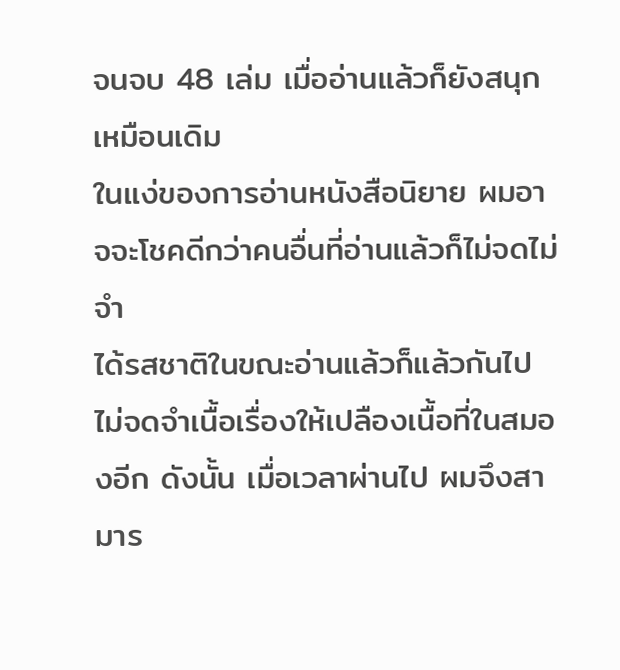จนจบ 48 เล่ม เมื่ออ่านแล้วก็ยังสนุกเหมือนเดิม
ในแง่ของการอ่านหนังสือนิยาย ผมอาจจะโชคดีกว่าคนอื่นที่อ่านแล้วก็ไม่จดไม่จำ
ได้รสชาติในขณะอ่านแล้วก็แล้วกันไป ไม่จดจำเนื้อเรื่องให้เปลืองเนื้อที่ในสมองอีก ดังนั้น เมื่อเวลาผ่านไป ผมจึงสามาร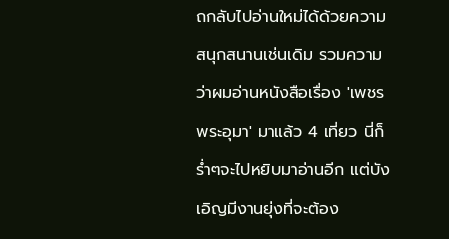ถกลับไปอ่านใหม่ได้ด้วยความสนุกสนานเช่นเดิม รวมความว่าผมอ่านหนังสือเรื่อง 'เพชรพระอุมา' มาแล้ว 4 เที่ยว นี่ก็ร่ำๆจะไปหยิบมาอ่านอีก แต่บังเอิญมีงานยุ่งที่จะต้อง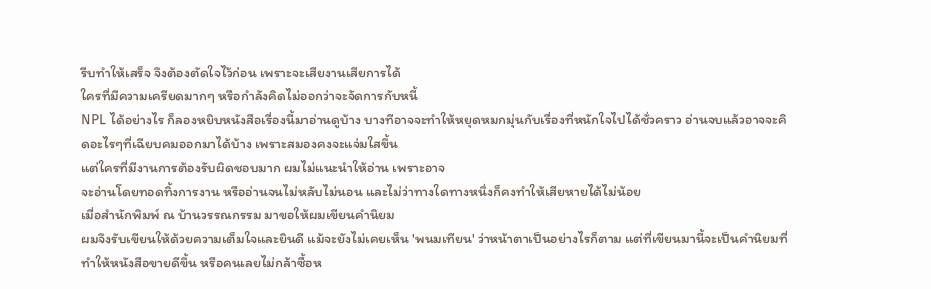รีบทำให้เสร็จ จึงต้องตัดใจไว้ก่อน เพราะจะเสียงานเสียการได้
ใครที่มีความเครียดมากๆ หรือกำลังคิดไม่ออกว่าจะจัดการกับหนี้
NPL ได้อย่างไร ก็ลองหยิบหนังสือเรื่องนี้มาอ่านดูบ้าง บางทีอาจจะทำให้หยุดหมกมุ่นกับเรื่องที่หนักใจไปได้ชั่วคราว อ่านจบแล้วอาจจะคิดอะไรๆที่เฉียบคมออกมาได้บ้าง เพราะสมองคงจะแจ่มใสขึ้น
แต่ใครที่มีงานการต้องรับผิดชอบมาก ผมไม่แนะนำให้อ่าน เพราะอาจ
จะอ่านโดยทอดทิ้งการงาน หรืออ่านจนไม่หลับไม่นอน และไม่ว่าทางใดทางหนึ่งก็คงทำให้เสียหายได้ไม่น้อย
เมื่อสำนักพิมพ์ ณ บ้านวรรณกรรม มาขอให้ผมเขียนคำนิยม
ผมจึงรับเขียนให้ด้วยความเต็มใจและยินดี แม้จะยังไม่เคยเห็น 'พนมเทียน' ว่าหน้าตาเป็นอย่างไรก็ตาม แต่ที่เขียนมานี้จะเป็นคำนิยมที่ทำให้หนังสือขายดีขึ้น หรือคนเลยไม่กล้าซื้อห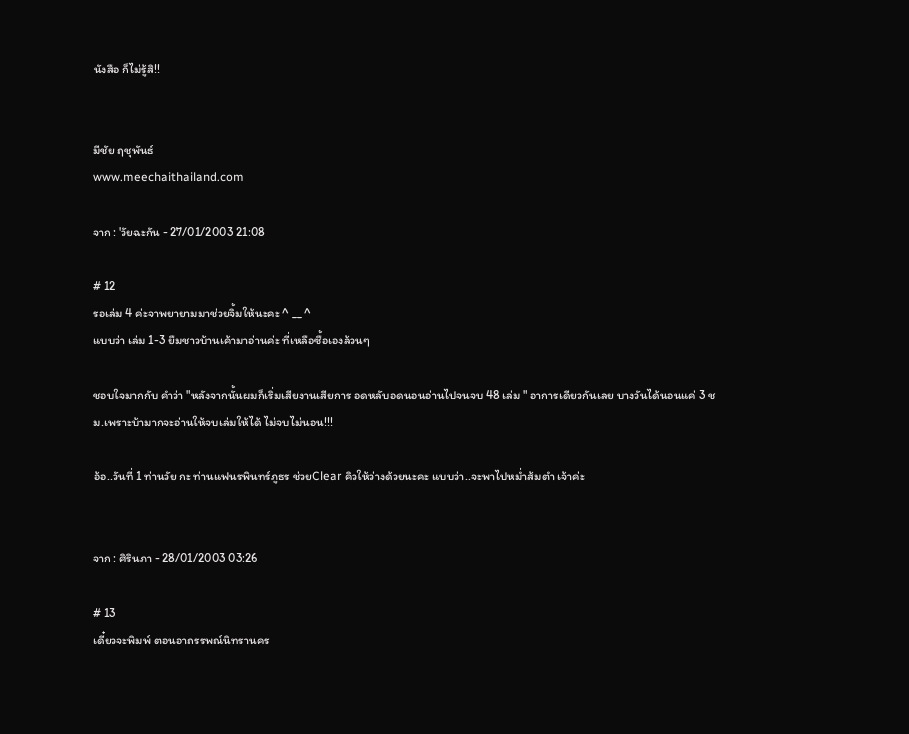นังสือ ก็ไม่รู้สิ!!


มีชัย ฤชุพันธ์
www.meechaithailand.com

จาก : 'วัยฉะกัน - 27/01/2003 21:08

# 12
รอเล่ม 4 ค่ะจาพยายามมาช่วยจิ้มให้นะคะ ^ __ ^
แบบว่า เล่ม 1-3 ยืมชาวบ้านเค้ามาอ่านค่ะ ที่เหลือซื้อเองล้วนๆ

ชอบใจมากกับ คำว่า "หลังจากนั้นผมก็เริ่มเสียงานเสียการ อดหลับอดนอนอ่านไปจนจบ 48 เล่ม " อาการเดียวกันเลย บางวันได้นอนแค่ 3 ชม.เพราะบ้ามากจะอ่านให้จบเล่มให้ได้ ไม่จบไม่นอน!!!

อ้อ..วันที่ 1 ท่านวัย กะ ท่านแฟนรพินทร์ภูธร ช่วยClear คิวให้ว่างด้วยนะคะ แบบว่า..จะพาไปหม่ำส้มตำ เจ้าค่ะ


จาก : ศิรินภา - 28/01/2003 03:26

# 13
เดี๋ยวจะพิมพ์ ตอนอาถรรพณ์นิทรานคร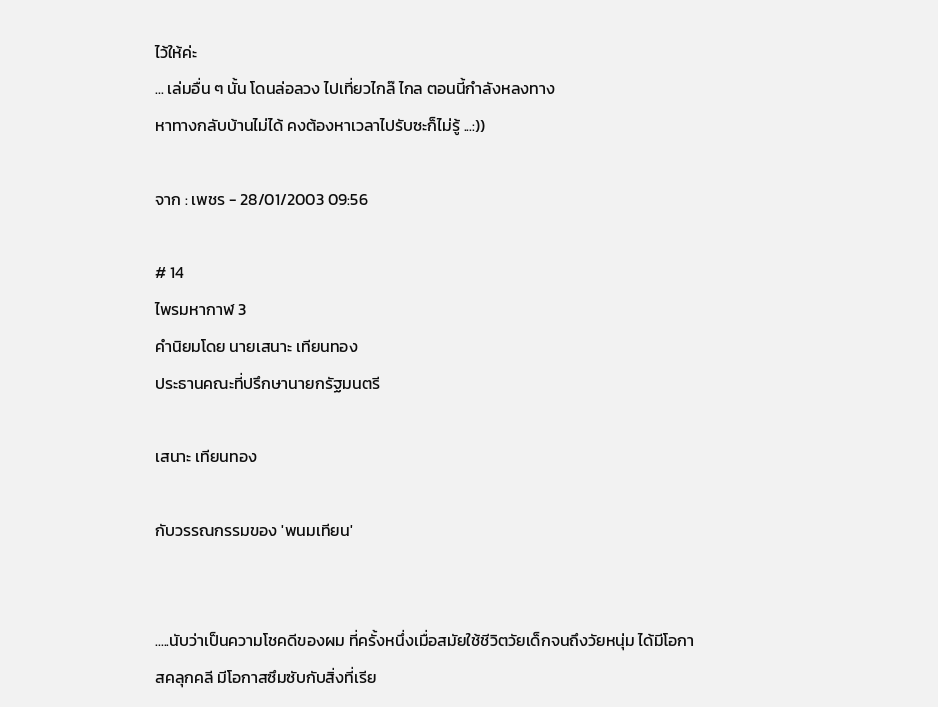ไว้ให้ค่ะ
... เล่มอื่น ๆ นั้น โดนล่อลวง ไปเที่ยวไกล๊ ไกล ตอนนี้กำลังหลงทาง
หาทางกลับบ้านไม่ได้ คงต้องหาเวลาไปรับซะก็ไม่รู้ ...:))

จาก : เพชร - 28/01/2003 09:56

# 14
ไพรมหากาฬ 3
คำนิยมโดย นายเสนาะ เทียนทอง
ประธานคณะที่ปรึกษานายกรัฐมนตรี

เสนาะ เทียนทอง

กับวรรณกรรมของ 'พนมเทียน'


.....นับว่าเป็นความโชคดีของผม ที่ครั้งหนึ่งเมื่อสมัยใช้ชีวิตวัยเด็กจนถึงวัยหนุ่ม ได้มีโอกาสคลุกคลี มีโอกาสซึมซับกับสิ่งที่เรีย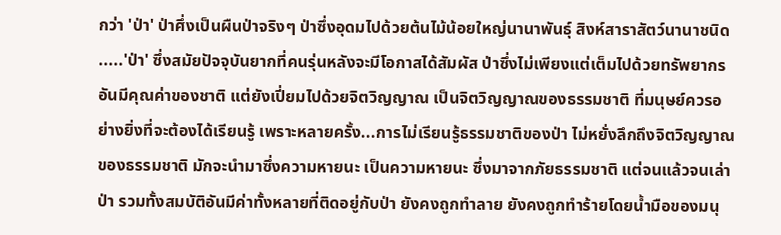กว่า 'ป่า' ป่าศึ่งเป็นผืนป่าจริงๆ ป่าซึ่งอุดมไปด้วยต้นไม้น้อยใหญ่นานาพันธุ์ สิงห์สาราสัตว์นานาชนิด
.....'ป่า' ซึ่งสมัยปัจจุบันยากที่คนรุ่นหลังจะมีโอกาสได้สัมผัส ป่าซึ่งไม่เพียงแต่เต็มไปด้วยทรัพยากรอันมีคุณค่าของชาติ แต่ยังเปี่ยมไปด้วยจิตวิญญาณ เป็นจิตวิญญาณของธรรมชาติ ที่มนุษย์ควรอย่างยิ่งที่จะต้องได้เรียนรู้ เพราะหลายครั้ง...การไม่เรียนรู้ธรรมชาติของป่า ไม่หยั่งลึกถึงจิตวิญญาณของธรรมชาติ มักจะนำมาซึ่งความหายนะ เป็นความหายนะ ซึ่งมาจากภัยธรรมชาติ แต่จนแล้วจนเล่า ป่า รวมทั้งสมบัติอันมีค่าทั้งหลายที่ติดอยู่กับป่า ยังคงถูกทำลาย ยังคงถูกทำร้ายโดยน้ำมือของมนุ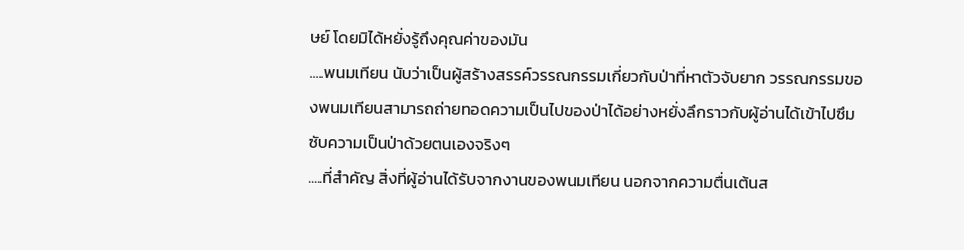ษย์ โดยมิได้หยั่งรู้ถึงคุณค่าของมัน
.....พนมเทียน นับว่าเป็นผู้สร้างสรรค์วรรณกรรมเกี่ยวกับป่าที่หาตัวจับยาก วรรณกรรมของพนมเทียนสามารถถ่ายทอดความเป็นไปของป่าได้อย่างหยั่งลึกราวกับผู้อ่านได้เข้าไปซึมซับความเป็นป่าด้วยตนเองจริงๆ
.....ที่สำคัญ สิ่งที่ผู้อ่านได้รับจากงานของพนมเทียน นอกจากความตื่นเต้นส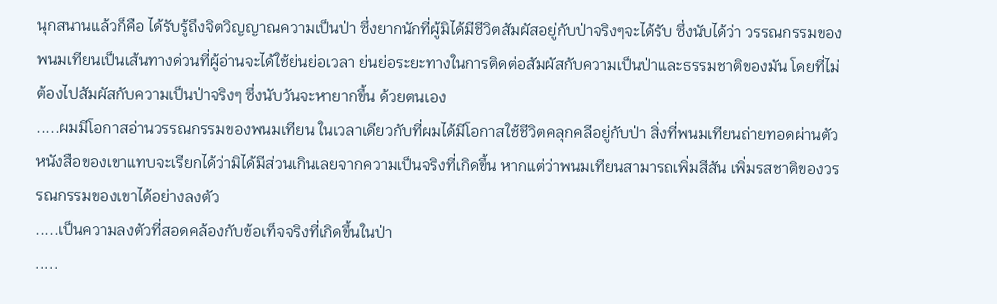นุกสนานแล้วก็คือ ได้รับรู้ถึงจิตวิญญาณความเป็นป่า ซึ่งยากนักที่ผู้มิได้มีชีวิตสัมผัสอยู่กับป่าจริงๆจะได้รับ ซึ่งนับได้ว่า วรรณกรรมของพนมเทียนเป็นเส้นทางด่วนที่ผู้อ่านจะได้ใช้ย่นย่อเวลา ย่นย่อระยะทางในการติดต่อสัมผัสกับความเป็นป่าและธรรมชาติของมัน โดยที่ไม่ต้องไปสัมผัสกับความเป็นป่าจริงๆ ซึ่งนับวันจะหายากขึ้น ด้วยตนเอง
.....ผมมีโอกาสอ่านวรรณกรรมของพนมเทียน ในเวลาเดียวกับที่ผมได้มีโอกาสใช้ชีวิตคลุกคลีอยู่กับป่า สิ่งที่พนมเทียนถ่ายทอดผ่านตัวหนังสือของเขาแทบจะเรียกได้ว่ามิได้มีส่วนเกินเลยจากความเป็นจริงที่เกิดขึ้น หากแต่ว่าพนมเทียนสามารถเพิ่มสีสัน เพิ่มรสชาติของวรรณกรรมของเขาได้อย่างลงตัว
.....เป็นความลงตัวที่สอดคล้องกับข้อเท็จจริงที่เกิดขึ้นในป่า
.....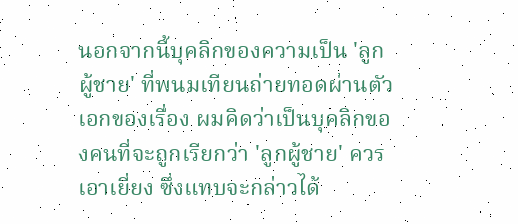นอกจากนี้บุคลิกของความเป็น 'ลูกผู้ชาย' ที่พนมเทียนถ่ายทอดผ่านตัวเอกของเรื่อง ผมคิดว่าเป็นบุคลิกของคนที่จะถูกเรียกว่า 'ลูกผู้ชาย' ควรเอาเยี่ยง ซึ่งแทบจะกล่าวได้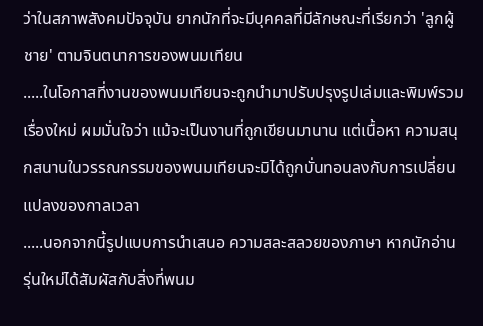ว่าในสภาพสังคมปัจจุบัน ยากนักที่จะมีบุคคลที่มีลักษณะที่เรียกว่า 'ลูกผู้ชาย' ตามจินตนาการของพนมเทียน
.....ในโอกาสที่งานของพนมเทียนจะถูกนำมาปรับปรุงรูปเล่มและพิมพ์รวมเรื่องใหม่ ผมมั่นใจว่า แม้จะเป็นงานที่ถูกเขียนมานาน แต่เนื้อหา ความสนุกสนานในวรรณกรรมของพนมเทียนจะมิได้ถูกบั่นทอนลงกับการเปลี่ยนแปลงของกาลเวลา
.....นอกจากนี้รูปแบบการนำเสนอ ความสละสลวยของภาษา หากนักอ่านรุ่นใหม่ได้สัมผัสกับสิ่งที่พนม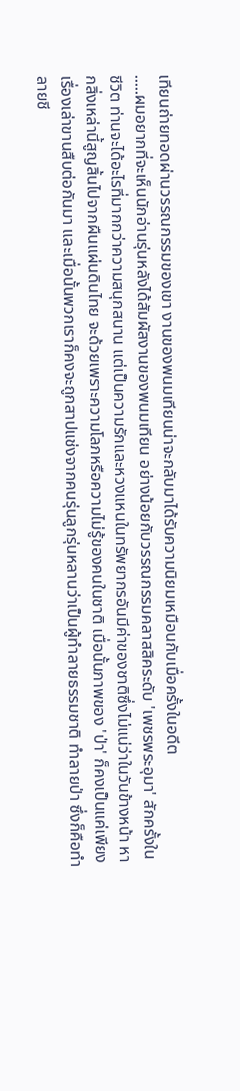เทียนถ่ายทอดผ่านวรรณกรรมของเขา งานของพนมเทียนน่าจะกลับมาได้รับความนิยมเหมือนกับเมื่อครั้งในอดีต
.....ผมอยากที่จะเห็นนักอ่านรุ่นหลังได้สัมผัสงานของพนมเทียน อย่างน้อยกับวรรณกรรมคลาสสิคระดับ 'เพชรพระอุมา' สักครั้งในชีวิต ท่านจะได้อะไรที่มากกว่าความสนุกสนาน แต่เป็นความรักและหวงแหนในทรัพยากรอันมีค่าของชาติซึ่งไม่แน่ว่าในวันข้างหน้า หากสิ่งเหล่านี้สูญสิ้นไปจากผืนแผ่นดินไทย จะด้วยเพราะความโลภหรือความไม่รู้ของคนในชาติ เมื่อนั้นภาพของ 'ป่า' ก็คงเป็นแค่เพียงเรื่องเล่าขานสืบต่อกันมา และเมื่อนั้นพวกเราก็คงจะถูกสาปแช่งจากคนรุ่นลูกรุ่นหลานว่าเป็นผู้ทำลายธรรมชาติ ทำลายป่า ซึ่งก็คือทำลายชี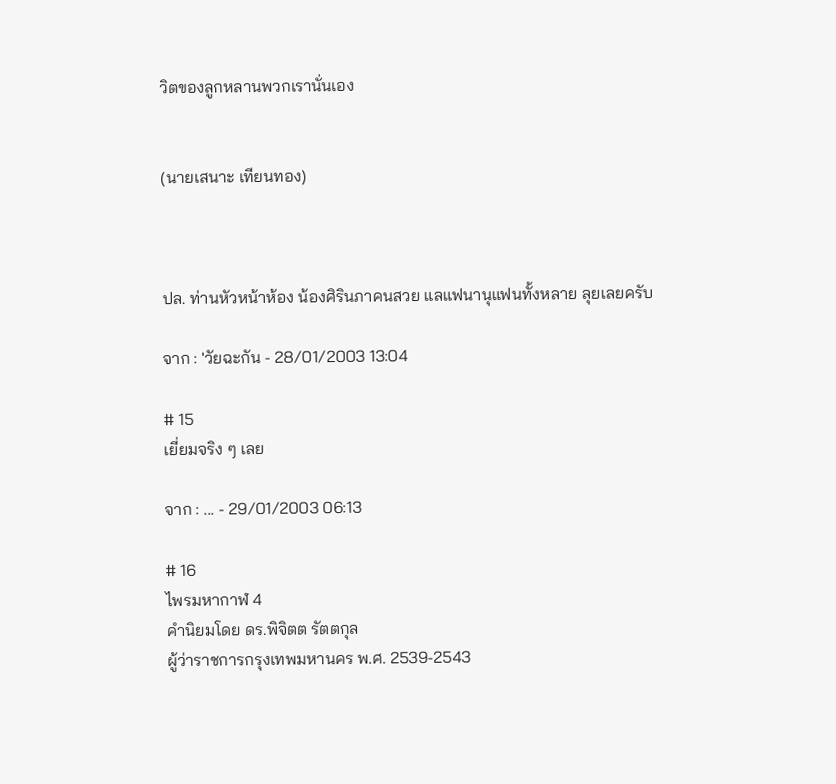วิตของลูกหลานพวกเรานั่นเอง


(นายเสนาะ เทียนทอง)



ปล. ท่านหัวหน้าห้อง น้องศิรินภาคนสวย แลแฟนานุแฟนทั้งหลาย ลุยเลยครับ

จาก : 'วัยฉะกัน - 28/01/2003 13:04

# 15
เยี่ยมจริง ๆ เลย

จาก : ... - 29/01/2003 06:13

# 16
ไพรมหากาฬ 4
คำนิยมโดย ดร.พิจิตต รัตตกุล
ผู้ว่าราชการกรุงเทพมหานคร พ.ศ. 2539-2543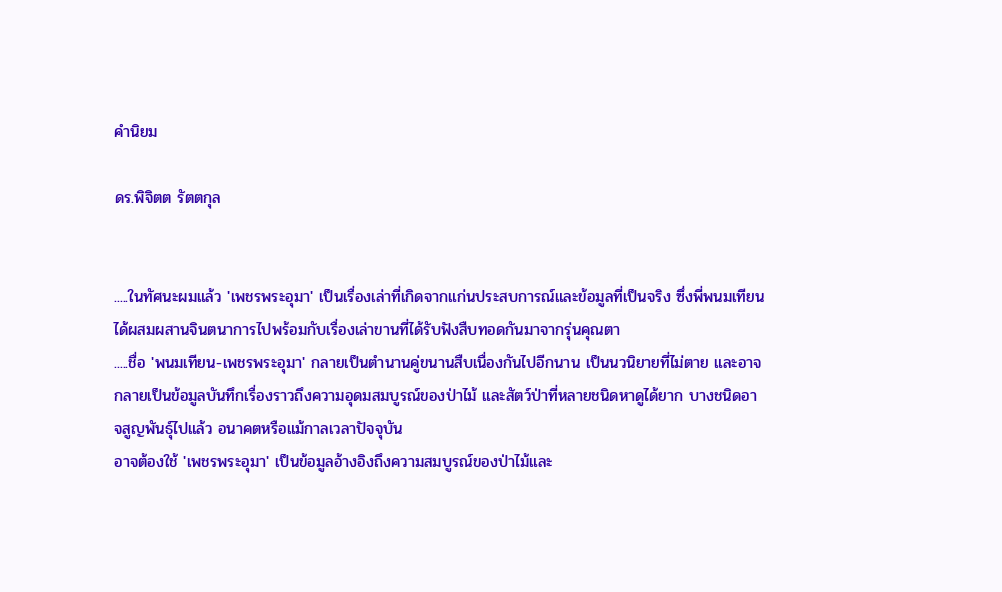คำนิยม

ดร.พิจิตต รัตตกุล


.....ในทัศนะผมแล้ว 'เพชรพระอุมา' เป็นเรื่องเล่าที่เกิดจากแก่นประสบการณ์และข้อมูลที่เป็นจริง ซึ่งพี่พนมเทียนได้ผสมผสานจินตนาการไปพร้อมกับเรื่องเล่าขานที่ได้รับฟังสืบทอดกันมาจากรุ่นคุณตา
.....ชื่อ 'พนมเทียน-เพชรพระอุมา' กลายเป็นตำนานคู่ขนานสืบเนื่องกันไปอีกนาน เป็นนวนิยายที่ไม่ตาย และอาจกลายเป็นข้อมูลบันทึกเรื่องราวถึงความอุดมสมบูรณ์ของป่าไม้ และสัตว์ป่าที่หลายชนิดหาดูได้ยาก บางชนิดอาจสูญพันธุ์ไปแล้ว อนาคตหรือแม้กาลเวลาปัจจุบัน
อาจต้องใช้ 'เพชรพระอุมา' เป็นข้อมูลอ้างอิงถึงความสมบูรณ์ของป่าไม้และ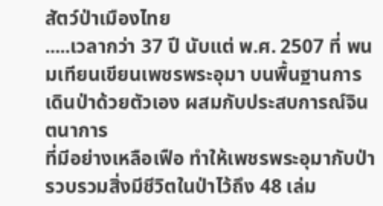สัตว์ป่าเมืองไทย
.....เวลากว่า 37 ปี นับแต่ พ.ศ. 2507 ที่ พนมเทียนเขียนเพชรพระอุมา บนพื้นฐานการเดินป่าด้วยตัวเอง ผสมกับประสบการณ์จินตนาการ
ที่มีอย่างเหลือเฟือ ทำให้เพชรพระอุมากับป่า รวบรวมสิ่งมีชีวิตในป่าไว้ถึง 48 เล่ม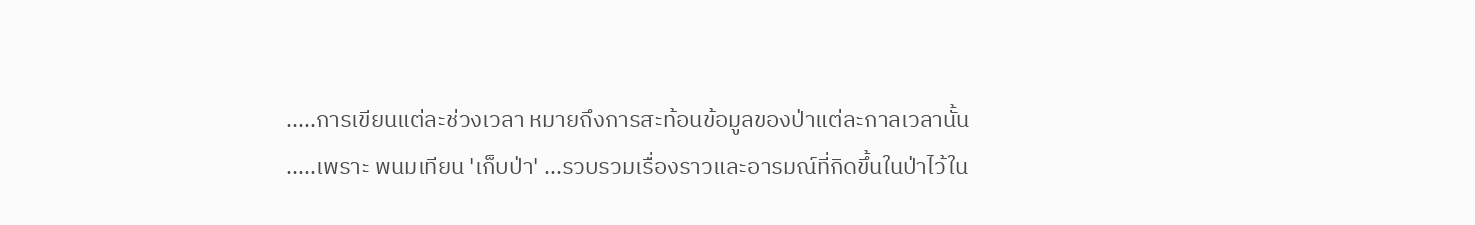.....การเขียนแต่ละช่วงเวลา หมายถึงการสะท้อนข้อมูลของป่าแต่ละกาลเวลานั้น
.....เพราะ พนมเทียน 'เก็บป่า' ...รวบรวมเรื่องราวและอารมณ์ที่กิดขึ้นในป่าไว้ใน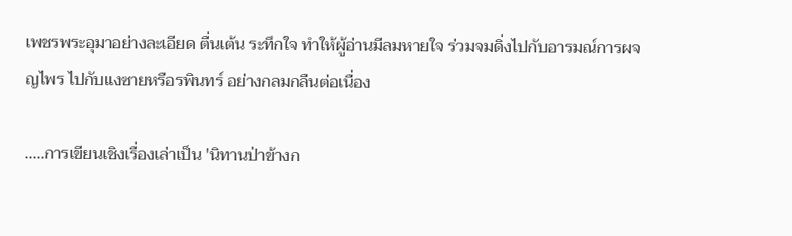เพชรพระอุมาอย่างละเอียด ตื่นเต้น ระทึกใจ ทำให้ผู้อ่านมีลมหายใจ ร่วมจมดิ่งไปกับอารมณ์การผจญไพร ไปกับแงซายหรือรพินทร์ อย่างกลมกลืนต่อเนื่อง

.....การเขียนเชิงเรื่องเล่าเป็น 'นิทานป่าข้างก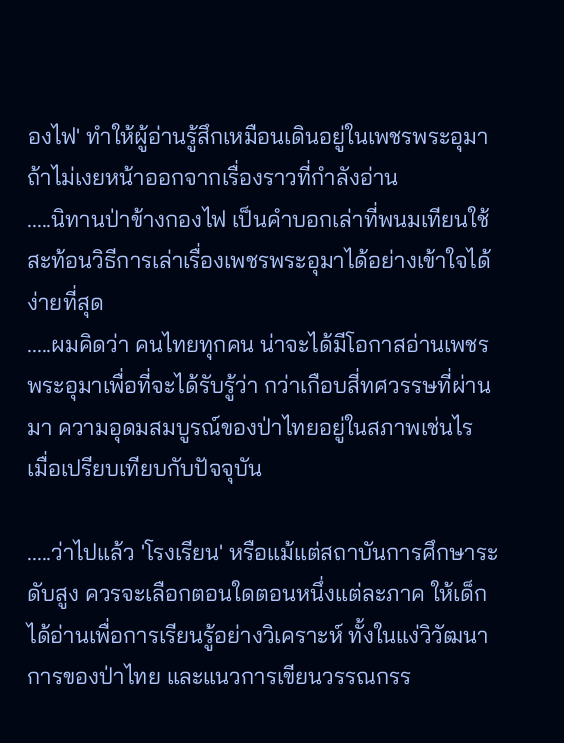องไฟ' ทำให้ผู้อ่านรู้สึกเหมือนเดินอยู่ในเพชรพระอุมา ถ้าไม่เงยหน้าออกจากเรื่องราวที่กำลังอ่าน
.....นิทานป่าข้างกองไฟ เป็นคำบอกเล่าที่พนมเทียนใช้สะท้อนวิธีการเล่าเรื่องเพชรพระอุมาได้อย่างเข้าใจได้ง่ายที่สุด
.....ผมคิดว่า คนไทยทุกคน น่าจะได้มีโอกาสอ่านเพชรพระอุมาเพื่อที่จะได้รับรู้ว่า กว่าเกือบสี่ทศวรรษที่ผ่านมา ความอุดมสมบูรณ์ของป่าไทยอยู่ในสภาพเช่นไร เมื่อเปรียบเทียบกับปัจจุบัน

.....ว่าไปแล้ว 'โรงเรียน' หรือแม้แต่สถาบันการศึกษาระดับสูง ควรจะเลือกตอนใดตอนหนึ่งแต่ละภาค ให้เด็กได้อ่านเพื่อการเรียนรู้อย่างวิเคราะห์ ทั้งในแง่วิวัฒนาการของป่าไทย และแนวการเขียนวรรณกรร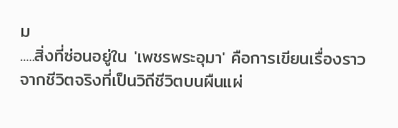ม
.....สิ่งที่ซ่อนอยู่ใน 'เพชรพระอุมา' คือการเขียนเรื่องราวจากชีวิตจริงที่เป็นวิถีชีวิตบนผืนแผ่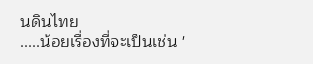นดินไทย
.....น้อยเรื่องที่จะเป็นเช่น '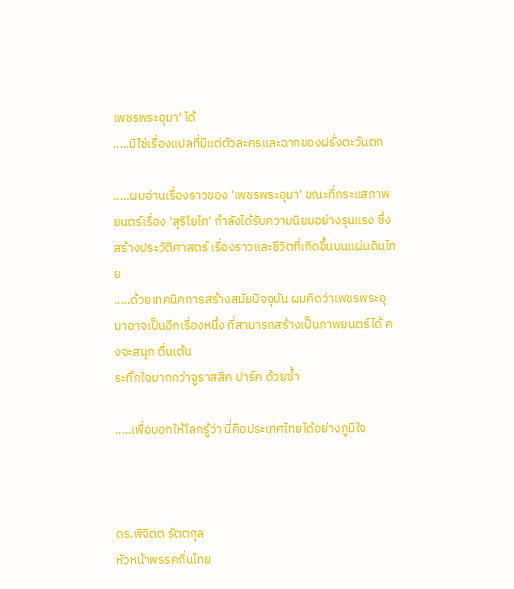เพชรพระอุมา' ได้
.....มิใช่เรื่องแปลที่มีแต่ตัวละครและฉากของฝรั่งตะวันตก

.....ผมอ่านเรื่องราวของ 'เพชรพระอุมา' ขณะที่กระแสภาพยนตร์เรื่อง 'สุริโยไท' กำลังได้รับความนิยมอย่างรุนแรง ซึ่งสร้างประวัติศาสตร์ เรื่องราวและชีวิตที่เกิดขึ้นบนแผ่นดินไทย
.....ด้วยเทคนิคการสร้างสมัยปัจจุบัน ผมคิดว่าเพชรพระอุมาอาจเป็นอีกเรื่องหนึ่ง ที่สามารถสร้างเป็นภาพยนตร์ได้ คงจะสนุก ตื่นเต้น
ระทึกใจมากกว่าจูราสสิค ปาร์ค ด้วยซ้ำ

.....เพื่อบอกให้โลกรู้ว่า นี่คือประเทศไทยได้อย่างภูมิใจ



ดร.พิจิตต รัตตกุล
หัวหน้าพรรคถิ่นไทย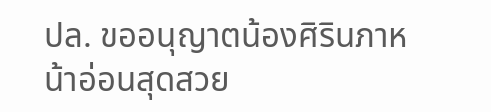ปล. ขออนุญาตน้องศิรินภาหน้าอ่อนสุดสวย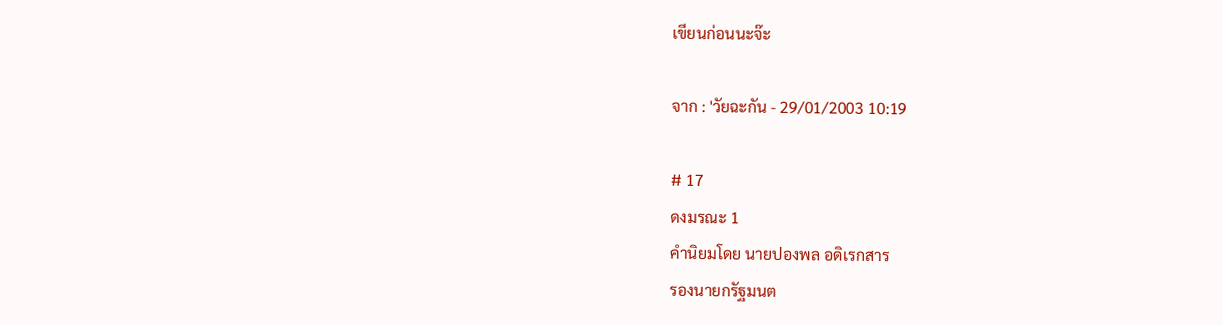เขียนก่อนนะจ๊ะ

จาก : 'วัยฉะกัน - 29/01/2003 10:19

# 17
ดงมรณะ 1
คำนิยมโดย นายปองพล อดิเรกสาร
รองนายกรัฐมนต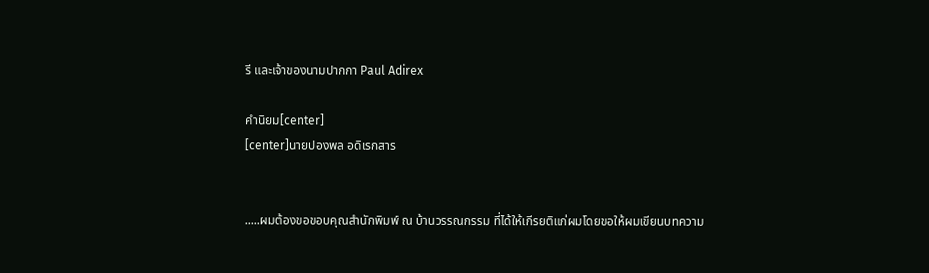รี และเจ้าของนามปากกา Paul Adirex

คำนิยม[center]
[center]นายปองพล อดิเรกสาร


.....ผมต้องขอขอบคุณสำนักพิมพ์ ณ บ้านวรรณกรรม ที่ได้ให้เกีรยติแก่ผมโดยขอให้ผมเขียนบทความ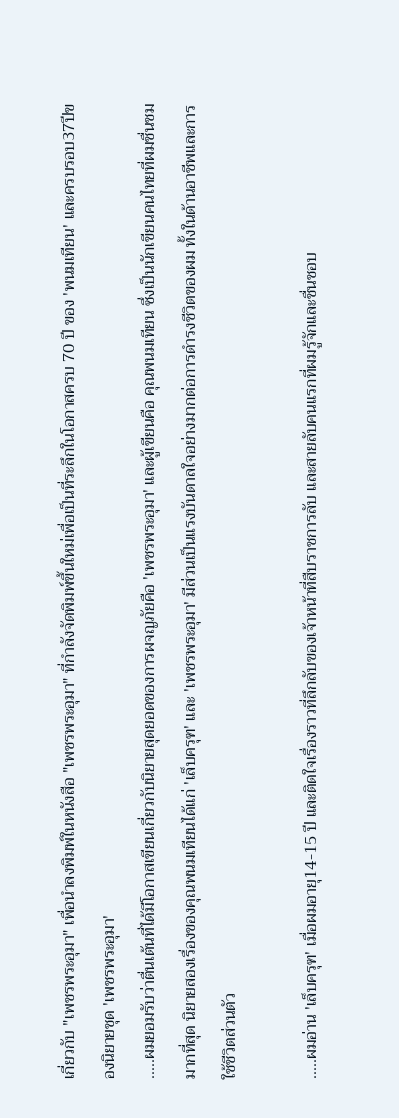เกี่ยวกับ "เพชรพระอุมา" เพื่อนำลงพิมพ์ในหนังสือ "เพชรพระอุมา" ที่กำลังจัดพิมพ์ขึ้นใหม่เพื่อเป็นที่ระลึกในโอกาสครบ 70 ปี ของ 'พนมเทียน' และครบรอบ37ปีของนิยายชุด 'เพชรพระอุมา'
.....ผมยอมรับว่าตื่นเต้นที่ได้มีโอกาสเขียนเกี่ยวกับนิยายสุดยอดของการผจญภัยคือ 'เพชรพระอุมา' และผู้เขียนคือ คุณพนมเทียน ซึ่งเป็นนักเขียนคนไทยที่ผมชื่นชมมากที่สุด นิยายสองเรื่องของคุณพนมเทียนได้แก่ 'เล็บครุฑ' และ 'เพชรพระอุมา' มีส่วนเป็นแรงบันดาลใจอย่างมากต่อการดำรงชีวิตของผม ทั้งในด้านอาชีพและการใช้ชีวิตส่วนตัว

.....ผมอ่าน 'เล็บครุฑ' เมื่อผมอายุ14-15 ปี และติดใจเรื่องราวที่ลึกลับของเจ้าหน้าที่สืบราชการลับ และสายลับคนแรกที่ผมรู้จักและชื่นชอบ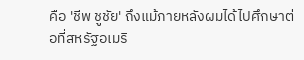คือ 'ชีพ ชูชัย' ถึงแม้ภายหลังผมได้ไปศึกษาต่อที่สหรัฐอเมริ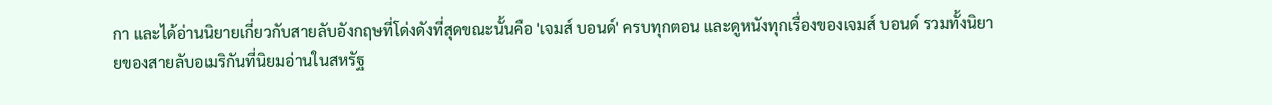กา และได้อ่านนิยายเกี่ยวกับสายลับอังกฤษที่โด่งดังที่สุดขณะนั้นคือ 'เจมส์ บอนด์' ครบทุกตอน และดูหนังทุกเรื่องของเจมส์ บอนด์ รวมทั้งนิยายของสายลับอเมริกันที่นิยมอ่านในสหรัฐ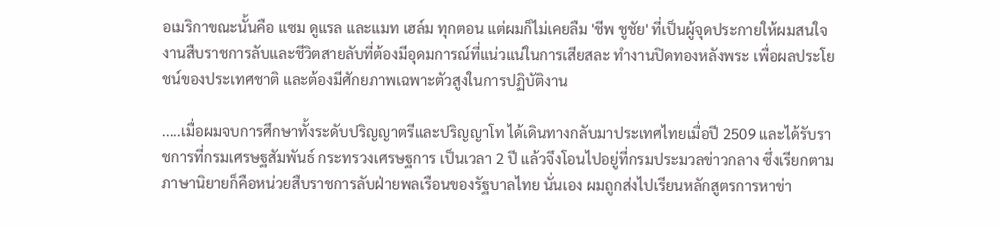อเมริกาขณะนั้นคือ แซม ดูแรล และแมท เฮล์ม ทุกตอน แต่ผมก็ไม่เคยลืม 'ชีพ ชูชัย' ที่เป็นผู้จุดประกายให้ผมสนใจงานสืบราชการลับและชีวิตสายลับที่ต้องมีอุดมการณ์ที่แน่วแน่ในการเสียสละ ทำงานปิดทองหลังพระ เพื่อผลประโยชน์ของประเทศชาติ และต้องมีศักยภาพเฉพาะตัวสูงในการปฏิบัติงาน

.....เมื่อผมจบการศึกษาทั้งระดับปริญญาตรีและปริญญาโท ได้เดินทางกลับมาประเทศไทยเมื่อปี 2509 และได้รับราชการที่กรมเศรษฐสัมพันธ์ กระทรวงเศรษฐการ เป็นเวลา 2 ปี แล้วจึงโอนไปอยู่ที่กรมประมวลข่าวกลาง ซึ่งเรียกตามภาษานิยายก็คือหน่วยสืบราชการลับฝ่ายพลเรือนของรัฐบาลไทย นั่นเอง ผมถูกส่งไปเรียนหลักสูตรการหาข่า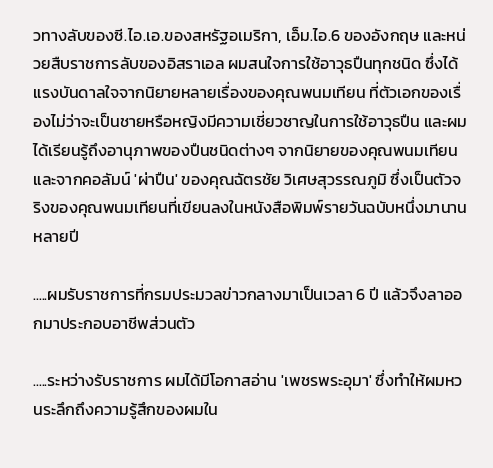วทางลับของซี.ไอ.เอ.ของสหรัฐอเมริกา, เอ็ม.ไอ.6 ของอังกฤษ และหน่วยสืบราชการลับของอิสราเอล ผมสนใจการใช้อาวุธปืนทุกชนิด ซึ่งได้แรงบันดาลใจจากนิยายหลายเรื่องของคุณพนมเทียน ที่ตัวเอกของเรื่องไม่ว่าจะเป็นชายหรือหญิงมีความเชี่ยวชาญในการใช้อาวุธปืน และผมได้เรียนรู้ถึงอานุภาพของปืนชนิดต่างๆ จากนิยายของคุณพนมเทียนและจากคอลัมน์ 'ผ่าปืน' ของคุณฉัตรชัย วิเศษสุวรรณภูมิ ซึ่งเป็นตัวจริงของคุณพนมเทียนที่เขียนลงในหนังสือพิมพ์รายวันฉบับหนึ่งมานานหลายปี

.....ผมรับราชการที่กรมประมวลข่าวกลางมาเป็นเวลา 6 ปี แล้วจึงลาออกมาประกอบอาชีพส่วนตัว

.....ระหว่างรับราชการ ผมได้มีโอกาสอ่าน 'เพชรพระอุมา' ซึ่งทำให้ผมหวนระลึกถึงความรู้สึกของผมใน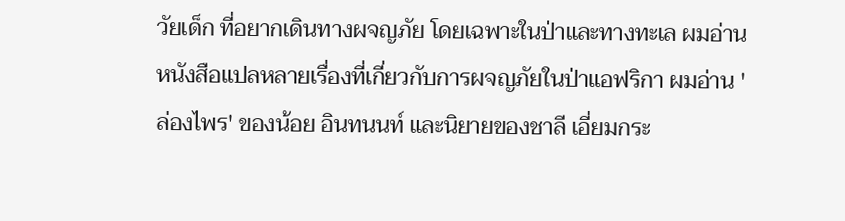วัยเด็ก ที่อยากเดินทางผจญภัย โดยเฉพาะในป่าและทางทะเล ผมอ่านหนังสือแปลหลายเรื่องที่เกี่ยวกับการผจญภัยในป่าแอฟริกา ผมอ่าน 'ล่องไพร' ของน้อย อินทนนท์ และนิยายของชาลี เอี่ยมกระ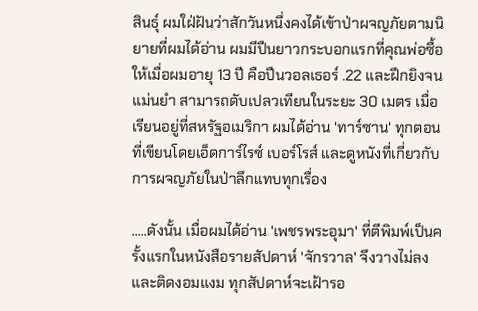สินธุ์ ผมใฝ่ฝันว่าสักวันหนึ่งคงได้เข้าป่าผจญภัยตามนิยายที่ผมได้อ่าน ผมมีปืนยาวกระบอกแรกที่คุณพ่อซื้อให้เมื่อผมอายุ 13 ปี คือปืนวอลเธอร์ .22 และฝึกยิงจนแม่นยำ สามารถดับเปลวเทียนในระยะ 30 เมตร เมื่อเรียนอยู่ที่สหรัฐอเมริกา ผมได้อ่าน 'ทาร์ซาน' ทุกตอนที่เขียนโดยเอ็ดการ์ไรซ์ เบอร์โรส์ และดูหนังที่เกี่ยวกับการผจญภัยในป่าลึกแทบทุกเรื่อง

.....ดังนั้น เมื่อผมได้อ่าน 'เพชรพระอุมา' ที่ตีพิมพ์เป็นครั้งแรกในหนังสือรายสัปดาห์ 'จักรวาล' จึงวางไม่ลงและติดงอมแงม ทุกสัปดาห์จะเฝ้ารอ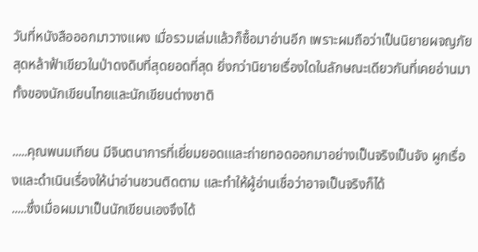วันที่หนังสือออกมาวางแผง เมื่อรวมเล่มแล้วก็ซื้อมาอ่านอีก เพราะผมถือว่าเป็นนิยายผจญภัยสุดหล้าฟ้าเขียวในป่าดงดิบที่สุดยอดที่สุด ยิ่งกว่านิยายเรื่องใดในลักษณะเดียวกันที่เคยอ่านมาทั้งของนักเขียนไทยและนักเขียนต่างชาติ

.....คุณพนมเทียน มีจินตนาการที่เยี่ยมยอดเและถ่ายทอดออกมาอย่างเป็นจริงเป็นจัง ผูกเรื่องและดำเนินเรื่องให้น่าอ่านชวนติดตาม และทำให้ผู้อ่านเชื่อว่าอาจเป็นจริงก็ได้
.....ซึ่งเมื่อผมมาเป็นนักเขียนเองจึงได้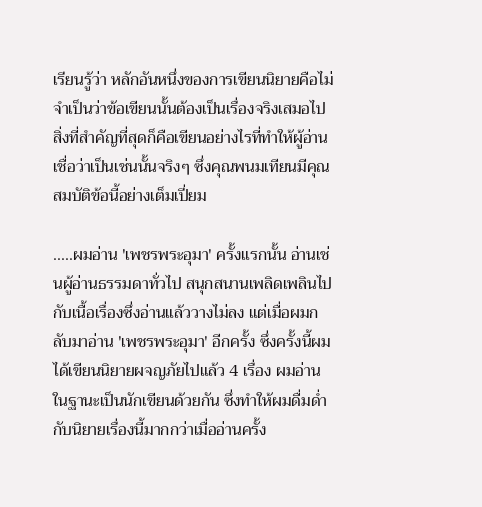เรียนรู้ว่า หลักอันหนึ่งของการเขียนนิยายคือไม่จำเป็นว่าข้อเขียนนั้นต้องเป็นเรื่องจริงเสมอไป สิ่งที่สำคัญที่สุดก็คือเขียนอย่างไรที่ทำให้ผู้อ่านเชื่อว่าเป็นเช่นนั้นจริงๆ ซึ่งคุณพนมเทียนมีคุณสมบัติข้อนี้อย่างเต็มเปี่ยม

.....ผมอ่าน 'เพชรพระอุมา' ครั้งแรกนั้น อ่านเช่นผู้อ่านธรรมดาทั่วไป สนุกสนานเพลิดเพลินไปกับเนื้อเรื่องซึ่งอ่านแล้ววางไม่ลง แต่เมื่อผมกลับมาอ่าน 'เพชรพระอุมา' อีกครั้ง ซึ่งครั้งนี้ผมได้เขียนนิยายผจญภัยไปแล้ว 4 เรื่อง ผมอ่านในฐานะเป็นนักเขียนด้วยกัน ซึ่งทำให้ผมดื่มด่ำกับนิยายเรื่องนี้มากกว่าเมื่ออ่านครั้ง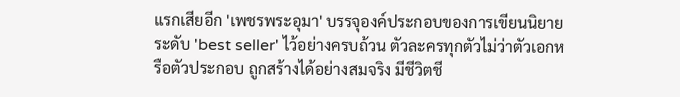แรกเสียอีก 'เพชรพระอุมา' บรรจุองค์ประกอบของการเขียนนิยายระดับ 'best seller' ไว้อย่างครบถ้วน ตัวละครทุกตัวไม่ว่าตัวเอกหรือตัวประกอบ ถูกสร้างได้อย่างสมจริง มีชีวิตชี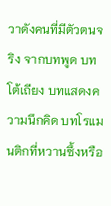วาดังคนที่มีตัวตนจริง จากบทพูด บทโต้เถียง บทแสดงความนึกคิด บทโรแมนติกที่หวานซึ้งหรือ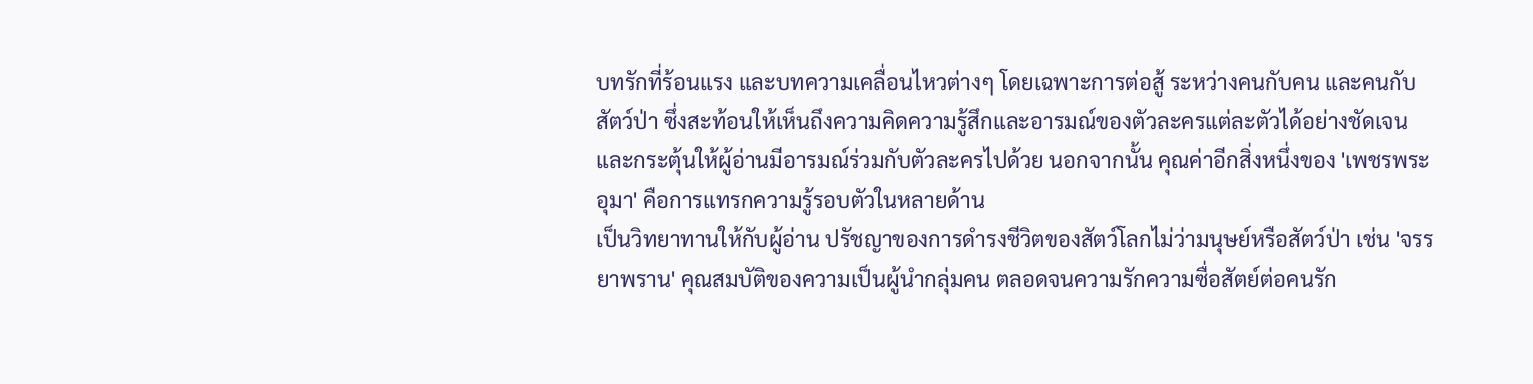บทรักที่ร้อนแรง และบทความเคลื่อนไหวต่างๆ โดยเฉพาะการต่อสู้ ระหว่างคนกับคน และคนกับสัตว์ป่า ซึ่งสะท้อนให้เห็นถึงความคิดความรู้สึกและอารมณ์ของตัวละครแต่ละตัวได้อย่างชัดเจน และกระตุ้นให้ผู้อ่านมีอารมณ์ร่วมกับตัวละครไปด้วย นอกจากนั้น คุณค่าอีกสิ่งหนึ่งของ 'เพชรพระอุมา' คือการแทรกความรู้รอบตัวในหลายด้าน
เป็นวิทยาทานให้กับผู้อ่าน ปรัชญาของการดำรงชีวิตของสัตว์โลกไม่ว่ามนุษย์หรือสัตว์ป่า เช่น 'จรรยาพราน' คุณสมบัติของความเป็นผู้นำกลุ่มคน ตลอดจนความรักความซื่อสัตย์ต่อคนรัก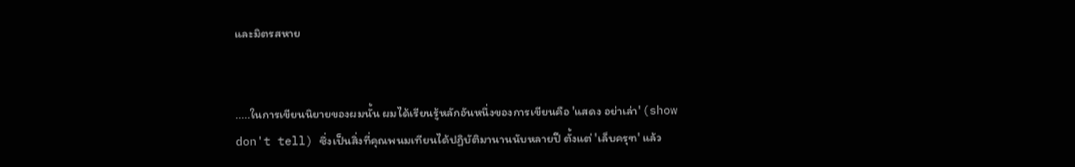และมิตรสหาย


.....ในการเขียนนิยายของผมนั้น ผมได้เรียนรู้หลักอันหนึ่งของการเขียนคือ 'แสดง อย่าเล่า' (show don't tell) ซึ่งเป็นสิ่งที่คุณพนมเทียนได้ปฏิบัติมานานนับหลายปี ตั้งแต่ 'เล็บครุฑ' แล้ว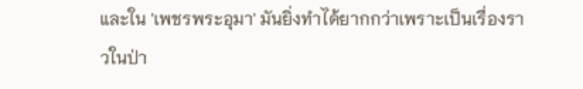และใน 'เพชรพระอุมา' มันยิ่งทำได้ยากกว่าเพราะเป็นเรื่องราวในป่า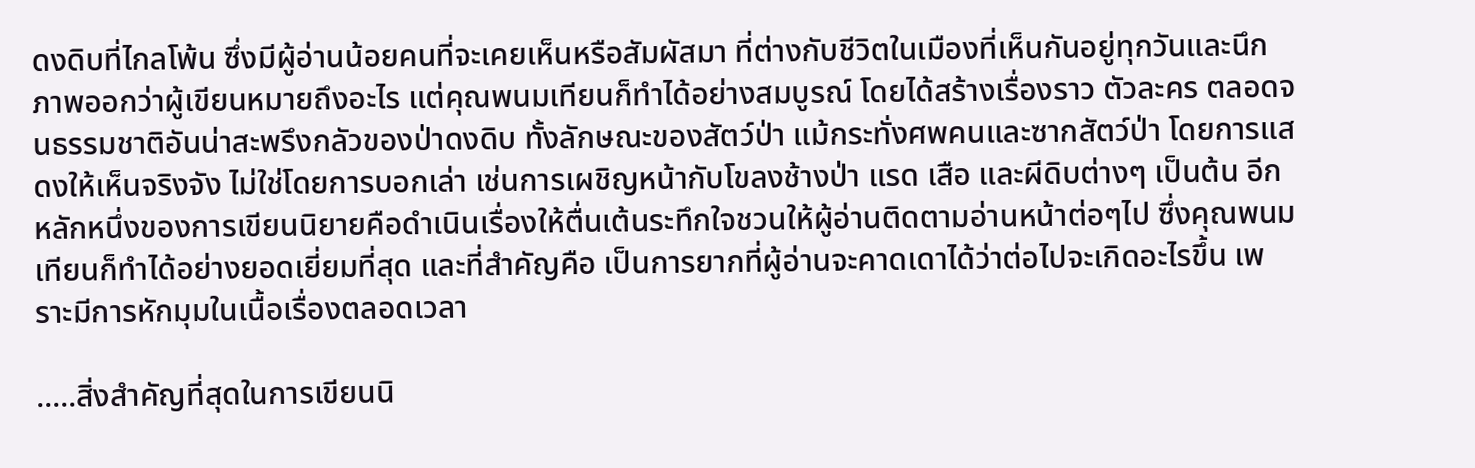ดงดิบที่ไกลโพ้น ซึ่งมีผู้อ่านน้อยคนที่จะเคยเห็นหรือสัมผัสมา ที่ต่างกับชีวิตในเมืองที่เห็นกันอยู่ทุกวันและนึกภาพออกว่าผู้เขียนหมายถึงอะไร แต่คุณพนมเทียนก็ทำได้อย่างสมบูรณ์ โดยได้สร้างเรื่องราว ตัวละคร ตลอดจนธรรมชาติอันน่าสะพรึงกลัวของป่าดงดิบ ทั้งลักษณะของสัตว์ป่า แม้กระทั่งศพคนและซากสัตว์ป่า โดยการแสดงให้เห็นจริงจัง ไม่ใช่โดยการบอกเล่า เช่นการเผชิญหน้ากับโขลงช้างป่า แรด เสือ และผีดิบต่างๆ เป็นต้น อีกหลักหนึ่งของการเขียนนิยายคือดำเนินเรื่องให้ตื่นเต้นระทึกใจชวนให้ผู้อ่านติดตามอ่านหน้าต่อๆไป ซึ่งคุณพนมเทียนก็ทำได้อย่างยอดเยี่ยมที่สุด และที่สำคัญคือ เป็นการยากที่ผู้อ่านจะคาดเดาได้ว่าต่อไปจะเกิดอะไรขึ้น เพราะมีการหักมุมในเนื้อเรื่องตลอดเวลา

.....สิ่งสำคัญที่สุดในการเขียนนิ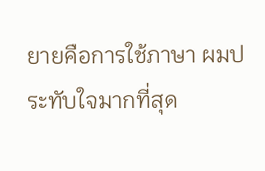ยายคือการใช้ภาษา ผมประทับใจมากที่สุด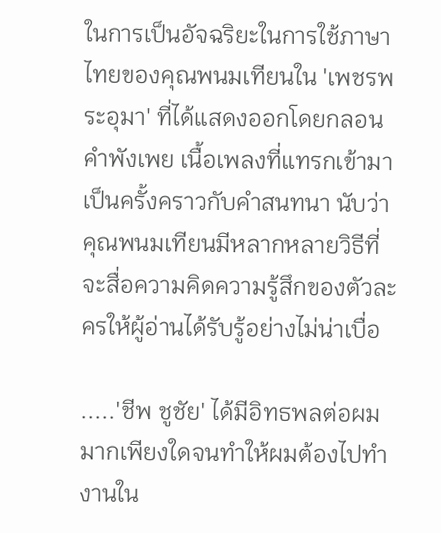ในการเป็นอัจฉริยะในการใช้ภาษาไทยของคุณพนมเทียนใน 'เพชรพระอุมา' ที่ได้แสดงออกโดยกลอน คำพังเพย เนื้อเพลงที่แทรกเข้ามาเป็นครั้งคราวกับคำสนทนา นับว่าคุณพนมเทียนมีหลากหลายวิธีที่จะสื่อความคิดความรู้สึกของตัวละครให้ผู้อ่านได้รับรู้อย่างไม่น่าเบื่อ

.....'ชีพ ชูชัย' ได้มีอิทธพลต่อผมมากเพียงใดจนทำให้ผมต้องไปทำงานใน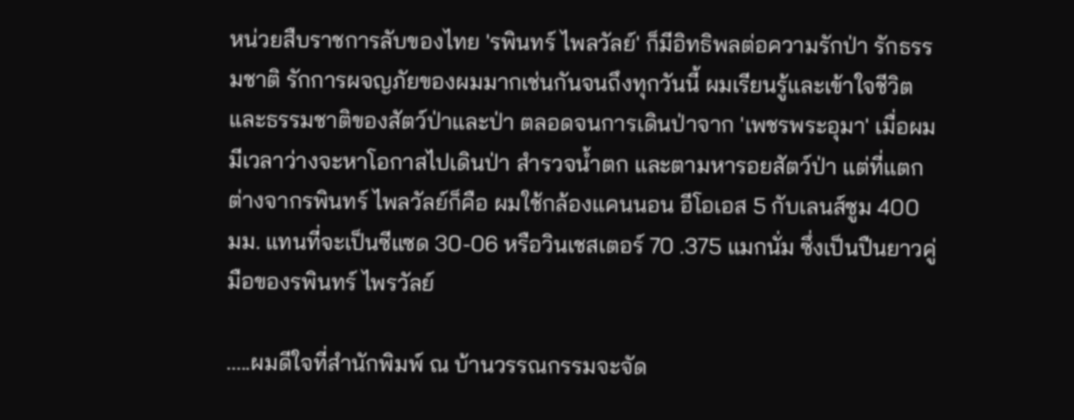หน่วยสืบราชการลับของไทย 'รพินทร์ ไพลวัลย์' ก็มีอิทธิพลต่อความรักป่า รักธรรมชาติ รักการผจญภัยของผมมากเช่นกันจนถึงทุกวันนี้ ผมเรียนรู้และเข้าใจชีวิตและธรรมชาติของสัตว์ป่าและป่า ตลอดจนการเดินป่าจาก 'เพชรพระอุมา' เมื่อผมมีเวลาว่างจะหาโอกาสไปเดินป่า สำรวจน้ำตก และตามหารอยสัตว์ป่า แต่ที่แตกต่างจากรพินทร์ ไพลวัลย์ก็คือ ผมใช้กล้องแคนนอน อีโอเอส 5 กับเลนส์ซูม 400 มม. แทนที่จะเป็นซีแซด 30-06 หรือวินเชสเตอร์ 70 .375 แมกนั่ม ซึ่งเป็นปืนยาวคู่มือของรพินทร์ ไพรวัลย์

.....ผมดีใจที่สำนักพิมพ์ ณ บ้านวรรณกรรมจะจัด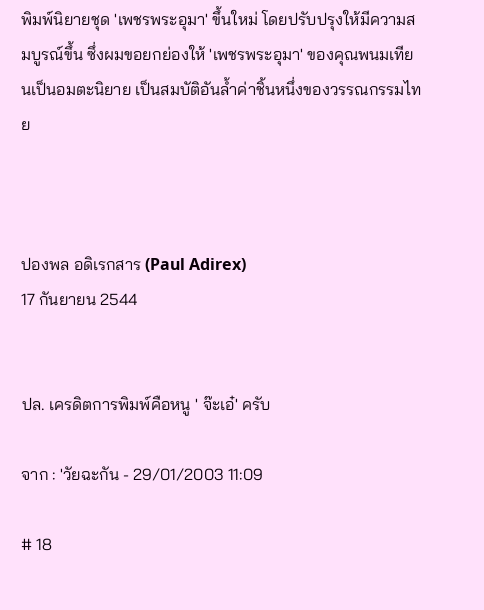พิมพ์นิยายชุด 'เพชรพระอุมา' ขึ้นใหม่ โดยปรับปรุงให้มีความสมบูรณ์ขึ้น ซึ่งผมขอยกย่องให้ 'เพชรพระอุมา' ของคุณพนมเทียนเป็นอมตะนิยาย เป็นสมบัติอันล้ำค่าชิ้นหนึ่งของวรรณกรรมไทย



ปองพล อดิเรกสาร (Paul Adirex)
17 กันยายน 2544


ปล. เครดิตการพิมพ์คือหนู ' จ๊ะเอ๋' ครับ

จาก : 'วัยฉะกัน - 29/01/2003 11:09

# 18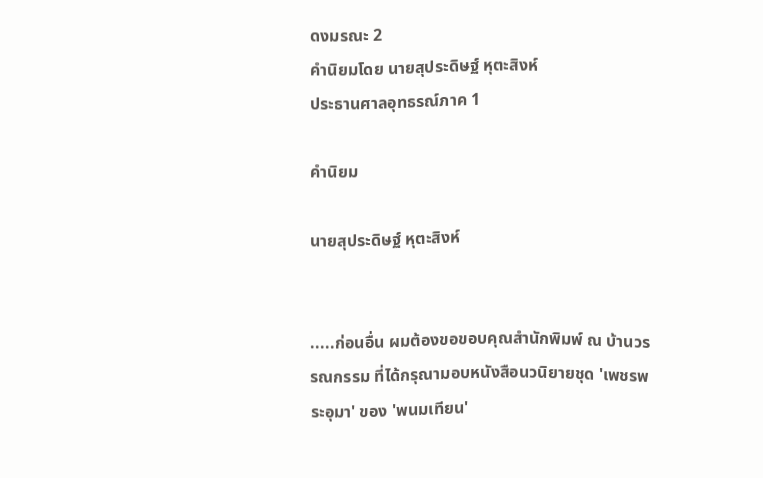ดงมรณะ 2
คำนิยมโดย นายสุประดิษฐ์ หุตะสิงห์
ประธานศาลอุทธรณ์ภาค 1

คำนิยม

นายสุประดิษฐ์ หุตะสิงห์


.....ก่อนอื่น ผมต้องขอขอบคุณสำนักพิมพ์ ณ บ้านวรรณกรรม ที่ได้กรุณามอบหนังสือนวนิยายชุด 'เพชรพระอุมา' ของ 'พนมเทียน'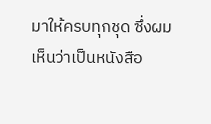มาให้ครบทุกชุด ซึ่งผมเห็นว่าเป็นหนังสือ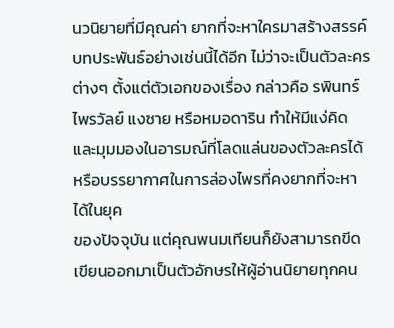นวนิยายที่มีคุณค่า ยากที่จะหาใครมาสร้างสรรค์บทประพันธ์อย่างเช่นนี้ได้อีก ไม่ว่าจะเป็นตัวละครต่างๆ ตั้งแต่ตัวเอกของเรื่อง กล่าวคือ รพินทร์ ไพรวัลย์ แงซาย หรือหมอดาริน ทำให้มีแง่คิดและมุมมองในอารมณ์ที่โลดแล่นของตัวละครได้ หรือบรรยากาศในการล่องไพรที่คงยากที่จะหาได้ในยุค
ของปัจจุบัน แต่คุณพนมเทียนก็ยังสามารถขีดเขียนออกมาเป็นตัวอักษรให้ผู้อ่านนิยายทุกคน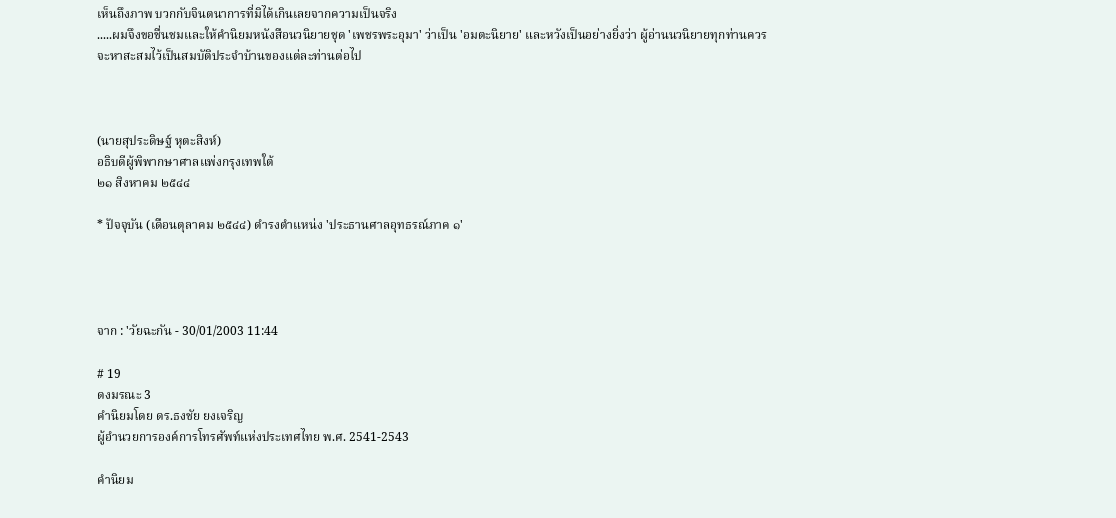เห็นถึงภาพ บวกกับจินตนาการที่มิได้เกินเลยจากความเป็นจริง
.....ผมจึงขอชื่นชมและให้คำนิยมหนังสือนวนิยายชุด 'เพชรพระอุมา' ว่าเป็น 'อมตะนิยาย' และหวังเป็นอย่างยิ่งว่า ผู้อ่านนวนิยายทุกท่านควรจะหาสะสมไว้เป็นสมบัติประจำบ้านของแต่ละท่านต่อไป



(นายสุประดิษฐ์ หุตะสิงห์)
อธิบดีผู้พิพากษาศาลแพ่งกรุงเทพใต้
๒๑ สิงหาคม ๒๕๔๔

* ปัจจุบัน (เดือนตุลาคม ๒๕๔๔) ดำรงตำแหน่ง 'ประธานศาลอุทธรณ์ภาค ๑'




จาก : 'วัยฉะกัน - 30/01/2003 11:44

# 19
ดงมรณะ 3
คำนิยมโดย ดร.ธงชัย ยงเจริญ
ผู้อำนวยการองค์การโทรศัพท์แห่งประเทศไทย พ.ศ. 2541-2543

คำนิยม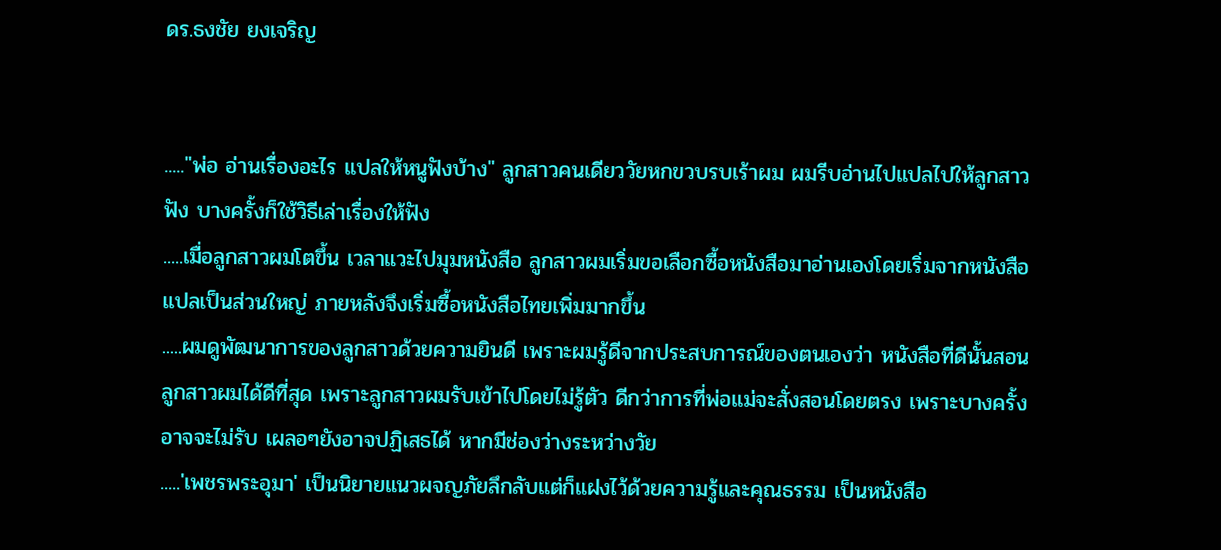ดร.ธงชัย ยงเจริญ


....."พ่อ อ่านเรื่องอะไร แปลให้หนูฟังบ้าง" ลูกสาวคนเดียววัยหกขวบรบเร้าผม ผมรีบอ่านไปแปลไปให้ลูกสาวฟัง บางครั้งก็ใช้วิธีเล่าเรื่องให้ฟัง
.....เมื่อลูกสาวผมโตขึ้น เวลาแวะไปมุมหนังสือ ลูกสาวผมเริ่มขอเลือกซื้อหนังสือมาอ่านเองโดยเริ่มจากหนังสือแปลเป็นส่วนใหญ่ ภายหลังจึงเริ่มซื้อหนังสือไทยเพิ่มมากขึ้น
.....ผมดูพัฒนาการของลูกสาวด้วยความยินดี เพราะผมรู้ดีจากประสบการณ์ของตนเองว่า หนังสือที่ดีนั้นสอนลูกสาวผมได้ดีที่สุด เพราะลูกสาวผมรับเข้าไปโดยไม่รู้ตัว ดีกว่าการที่พ่อแม่จะสั่งสอนโดยตรง เพราะบางครั้งอาจจะไม่รับ เผลอๆยังอาจปฏิเสธได้ หากมีช่องว่างระหว่างวัย
.....'เพชรพระอุมา' เป็นนิยายแนวผจญภัยลึกลับแต่ก็แฝงไว้ด้วยความรู้และคุณธรรม เป็นหนังสือ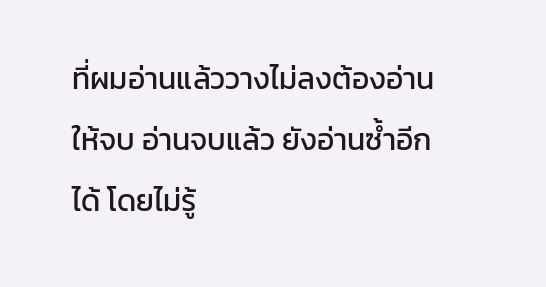ที่ผมอ่านแล้ววางไม่ลงต้องอ่านให้จบ อ่านจบแล้ว ยังอ่านซ้ำอีกได้ โดยไม่รู้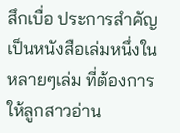สึกเบื่อ ประการสำคัญ เป็นหนังสือเล่มหนึ่งในหลายๆเล่ม ที่ต้องการให้ลูกสาวอ่าน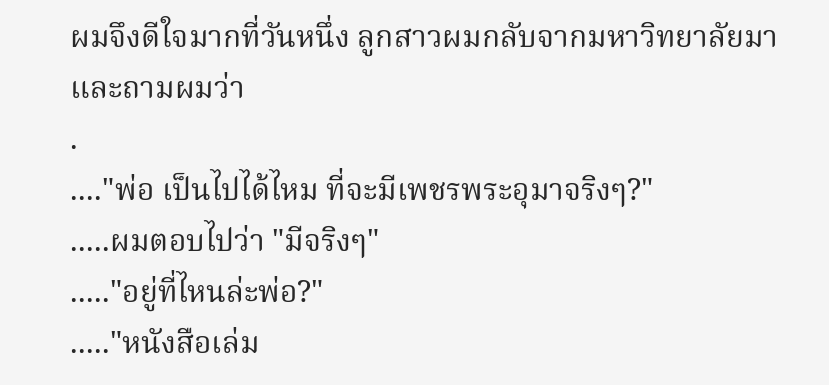ผมจึงดีใจมากที่วันหนึ่ง ลูกสาวผมกลับจากมหาวิทยาลัยมา และถามผมว่า
.
...."พ่อ เป็นไปได้ไหม ที่จะมีเพชรพระอุมาจริงๆ?"
.....ผมตอบไปว่า "มีจริงๆ"
....."อยู่ที่ไหนล่ะพ่อ?"
....."หนังสือเล่ม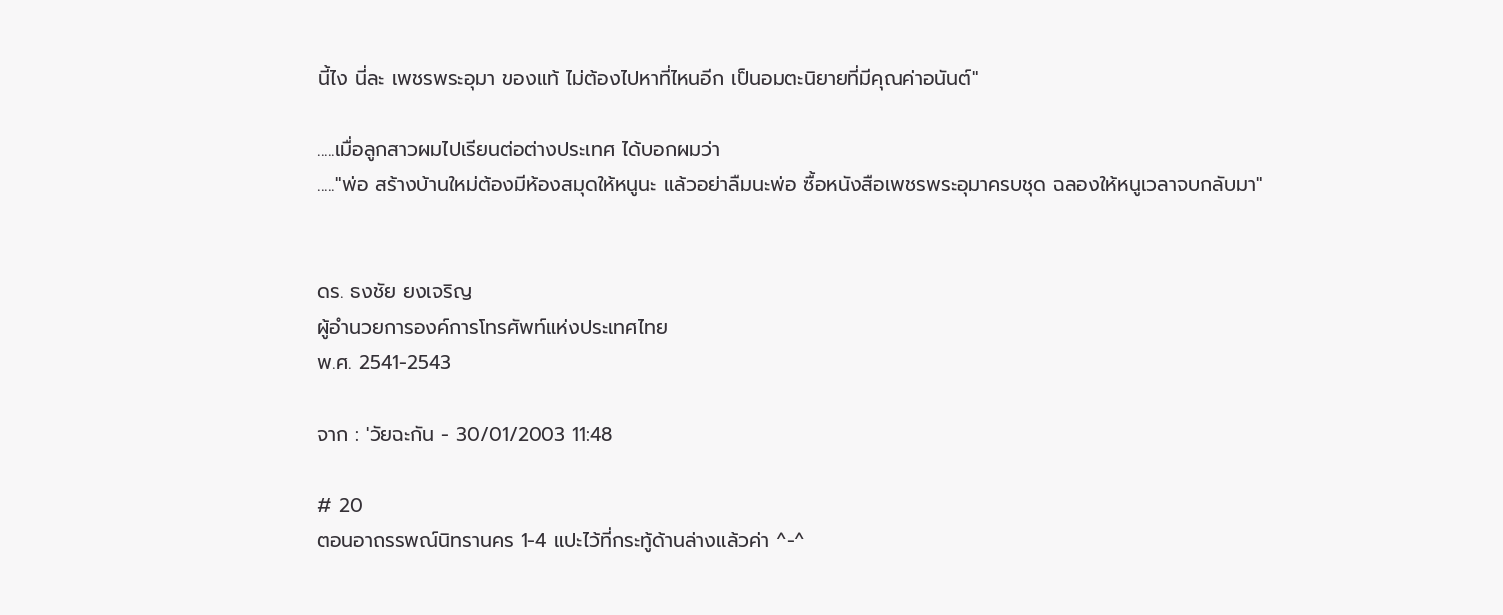นี้ไง นี่ละ เพชรพระอุมา ของแท้ ไม่ต้องไปหาที่ไหนอีก เป็นอมตะนิยายที่มีคุณค่าอนันต์"

.....เมื่อลูกสาวผมไปเรียนต่อต่างประเทศ ได้บอกผมว่า
....."พ่อ สร้างบ้านใหม่ต้องมีห้องสมุดให้หนูนะ แล้วอย่าลืมนะพ่อ ซื้อหนังสือเพชรพระอุมาครบชุด ฉลองให้หนูเวลาจบกลับมา"


ดร. ธงชัย ยงเจริญ
ผู้อำนวยการองค์การโทรศัพท์แห่งประเทศไทย
พ.ศ. 2541-2543

จาก : 'วัยฉะกัน - 30/01/2003 11:48

# 20
ตอนอาถรรพณ์นิทรานคร 1-4 แปะไว้ที่กระทู้ด้านล่างแล้วค่า ^-^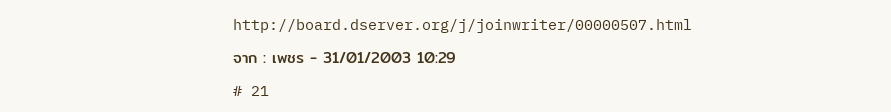http://board.dserver.org/j/joinwriter/00000507.html

จาก : เพชร - 31/01/2003 10:29

# 21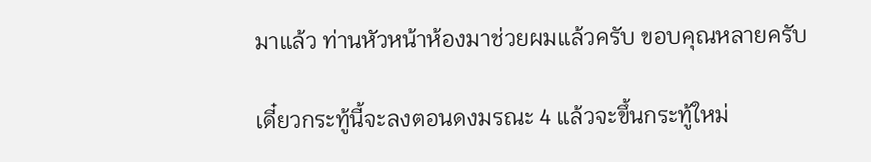มาแล้ว ท่านหัวหน้าห้องมาช่วยผมแล้วครับ ขอบคุณหลายครับ

เดี๋ยวกระทู้นี้จะลงตอนดงมรณะ 4 แล้วจะขึ้นกระทู้ใหม่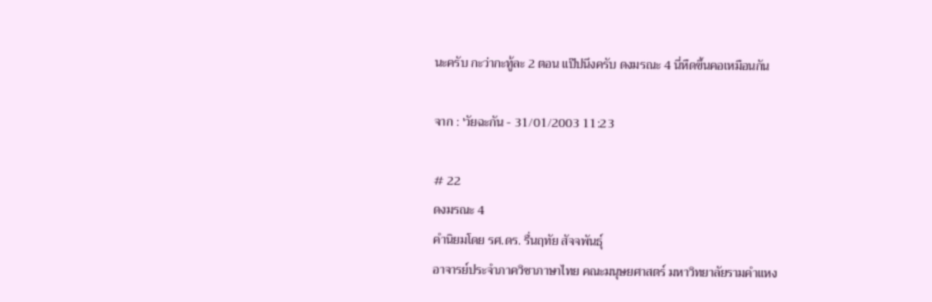นะครับ กะว่ากะทู้ละ 2 ตอน แป๊ปนึงครับ ดงมรณะ 4 นี่หืดขึ้นคอเหมือนกัน

จาก : 'วัยฉะกัน - 31/01/2003 11:23

# 22
ดงมรณะ 4
คำนิยมโดย รศ.ดร. รื่นฤทัย สัจจพันธุ์
อาจารย์ประจำภาควิชาภาษาไทย คณะมนุษยศาสตร์ มหาวิทยาลัยรามคำแหง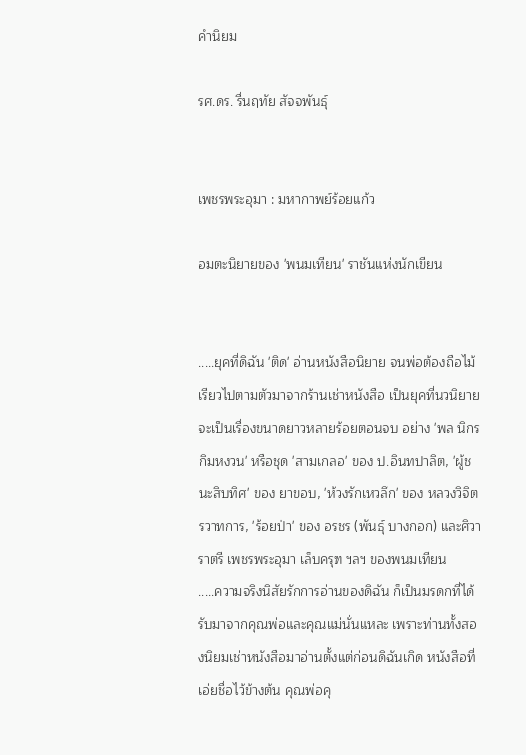คำนิยม

รศ.ดร. รื่นฤทัย สัจจพันธุ์


เพชรพระอุมา : มหากาพย์ร้อยแก้ว

อมตะนิยายของ 'พนมเทียน' ราชันแห่งนักเขียน


.....ยุคที่ดิฉัน 'ติด' อ่านหนังสือนิยาย จนพ่อต้องถือไม้เรียวไปตามตัวมาจากร้านเช่าหนังสือ เป็นยุคที่นวนิยายจะเป็นเรื่องขนาดยาวหลายร้อยตอนจบ อย่าง 'พล นิกร กิมหงวน' หรือชุด 'สามเกลอ' ของ ป.อินทปาลิต, 'ผู้ชนะสิบทิศ' ของ ยาขอบ, 'ห้วงรักเหวลึก' ของ หลวงวิจิตรวาทการ, 'ร้อยป่า' ของ อรชร (พันธุ์ บางกอก) และศิวาราตรี เพชรพระอุมา เล็บครุฑ ฯลฯ ของพนมเทียน
.....ความจริงนิสัยรักการอ่านของดิฉัน ก็เป็นมรดกที่ได้รับมาจากคุณพ่อและคุณแม่นั่นแหละ เพราะท่านทั้งสองนิยมเช่าหนังสือมาอ่านตั้งแต่ก่อนดิฉันเกิด หนังสือที่เอ่ยชื่อไว้ข้างต้น คุณพ่อคุ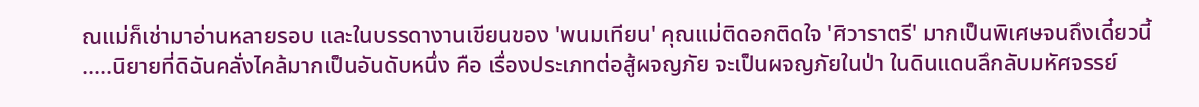ณแม่ก็เช่ามาอ่านหลายรอบ และในบรรดางานเขียนของ 'พนมเทียน' คุณแม่ติดอกติดใจ 'ศิวาราตรี' มากเป็นพิเศษจนถึงเดี๋ยวนี้
.....นิยายที่ดิฉันคลั่งไคล้มากเป็นอันดับหนึ่ง คือ เรื่องประเภทต่อสู้ผจญภัย จะเป็นผจญภัยในป่า ในดินแดนลึกลับมหัศจรรย์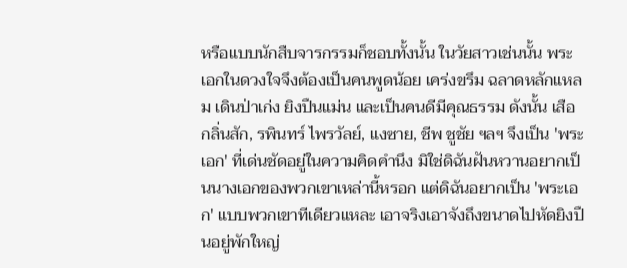หรือแบบนักสืบจารกรรมก็ชอบทั้งนั้น ในวัยสาวเช่นนั้น พระเอกในดวงใจจึงต้องเป็นคนพูดน้อย เคร่งขรึม ฉลาดหลักแหลม เดินป่าเก่ง ยิงปืนแม่น และเป็นคนดีมีคุณธรรม ดังนั้น เสือ กลิ่นสัก, รพินทร์ ไพรวัลย์, แงซาย, ชีพ ชูชัย ฯลฯ จึงเป็น 'พระเอก' ที่เด่นชัดอยู่ในความคิดคำนึง มิใช่ดิฉันฝันหวานอยากเป็นนางเอกของพวกเขาเหล่านี้หรอก แต่ดิฉันอยากเป็น 'พระเอก' แบบพวกเขาทีเดียวแหละ เอาจริงเอาจังถึงขนาดไปหัดยิงปืนอยู่พักใหญ่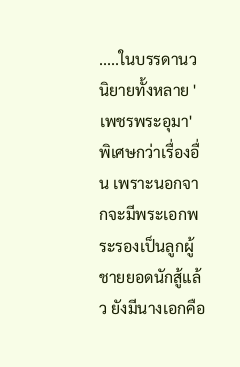.....ในบรรดานวนิยายทั้งหลาย 'เพชรพระอุมา' พิเศษกว่าเรื่องอื่น เพราะนอกจากจะมีพระเอกพระรองเป็นลูกผู้ชายยอดนักสู้แล้ว ยังมีนางเอกคือ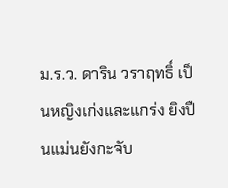ม.ร.ว. ดาริน วราฤทธิ์ เป็นหญิงเก่งและแกร่ง ยิงปืนแม่นยังกะจับ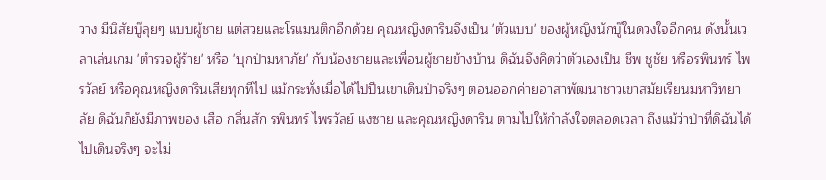วาง มีนิสัยบู๊ลุยๆ แบบผู้ชาย แต่สวยและโรแมนติกอีกด้วย คุณหญิงดารินจึงเป็น 'ตัวแบบ' ของผู้หญิงนักบู๊ในดวงใจอีกคน ดังนั้นเวลาเล่นเกม 'ตำรวจผู้ร้าย' หรือ 'บุกป่ามหาภัย' กับน้องชายและเพื่อนผู้ชายข้างบ้าน ดิฉันจึงคิดว่าตัวเองเป็น ชีพ ชูชัย หรือรพินทร์ ไพรวัลย์ หรือคุณหญิงดารินเสียทุกทีไป แม้กระทั่งเมื่อได้ไปปีนเขาเดินป่าจริงๆ ตอนออกค่ายอาสาพัฒนาชาวเขาสมัยเรียนมหาวิทยาลัย ดิฉันก็ยังมีภาพของ เสือ กลิ่นสัก รพินทร์ ไพรวัลย์ แงซาย และคุณหญิงดาริน ตามไปให้กำลังใจตลอดเวลา ถึงแม้ว่าป่าที่ดิฉันได้ไปเดินจริงๆ จะไม่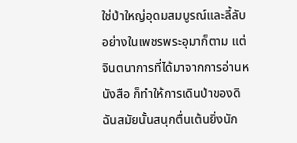ใช่ป่าใหญ่อุดมสมบูรณ์และลี้ลับอย่างในเพชรพระอุมาก็ตาม แต่จินตนาการที่ได้มาจากการอ่านหนังสือ ก็ทำให้การเดินป่าของดิฉันสมัยนั้นสนุกตื่นเต้นยิ่งนัก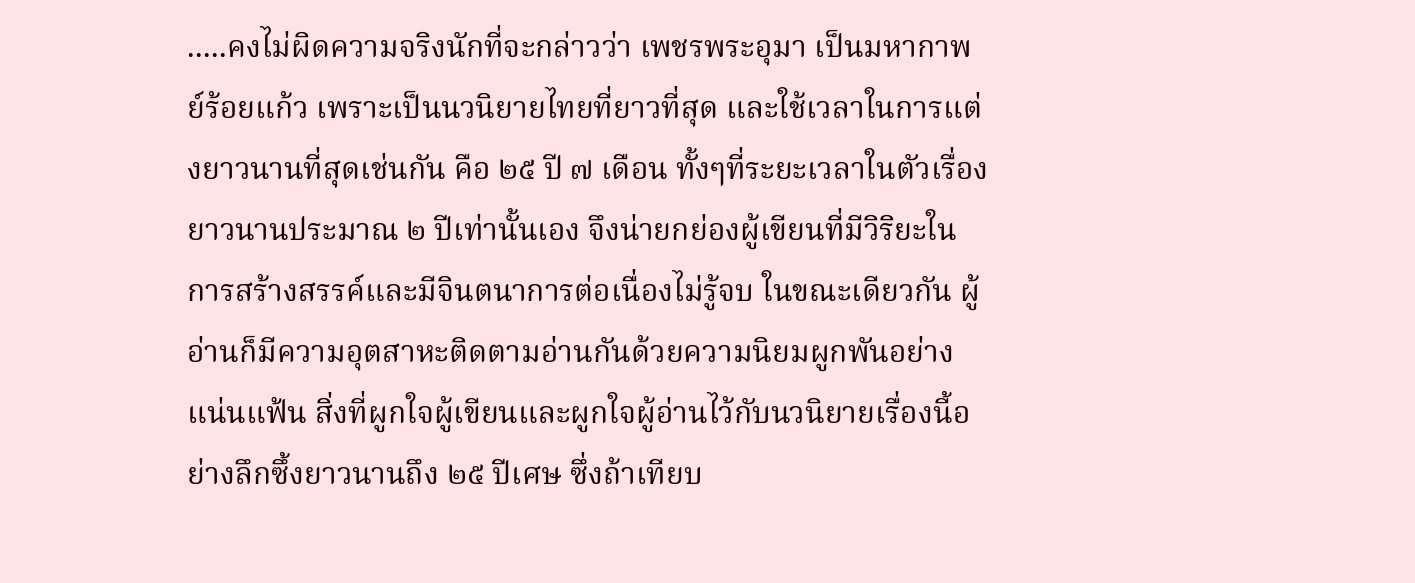.....คงไม่ผิดความจริงนักที่จะกล่าวว่า เพชรพระอุมา เป็นมหากาพย์ร้อยแก้ว เพราะเป็นนวนิยายไทยที่ยาวที่สุด และใช้เวลาในการแต่งยาวนานที่สุดเช่นกัน คือ ๒๕ ปี ๗ เดือน ทั้งๆที่ระยะเวลาในตัวเรื่องยาวนานประมาณ ๒ ปีเท่านั้นเอง จึงน่ายกย่องผู้เขียนที่มีวิริยะในการสร้างสรรค์และมีจินตนาการต่อเนื่องไม่รู้จบ ในขณะเดียวกัน ผู้อ่านก็มีความอุตสาหะติดตามอ่านกันด้วยความนิยมผูกพันอย่างแน่นแฟ้น สิ่งที่ผูกใจผู้เขียนและผูกใจผู้อ่านไว้กับนวนิยายเรื่องนี้อย่างลึกซึ้งยาวนานถึง ๒๕ ปีเศษ ซึ่งถ้าเทียบ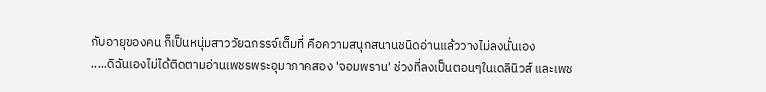กับอายุของคน ก็เป็นหนุ่มสาววัยฉกรรจ์เต็มที่ คือความสนุกสนานชนิดอ่านแล้ววางไม่ลงนั่นเอง
.....ดิฉันเองไม่ได้ติดตามอ่านเพชรพระอุมาภาคสอง 'จอมพราน' ช่วงที่ลงเป็นตอนๆในเดลินิวส์ และเพช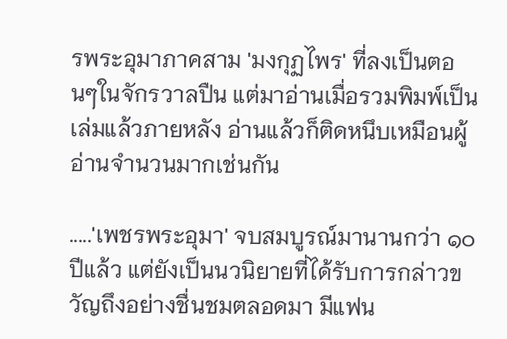รพระอุมาภาคสาม 'มงกุฏไพร' ที่ลงเป็นตอนๆในจักรวาลปืน แต่มาอ่านเมื่อรวมพิมพ์เป็นเล่มแล้วภายหลัง อ่านแล้วก็ติดหนึบเหมือนผู้อ่านจำนวนมากเช่นกัน

.....'เพชรพระอุมา' จบสมบูรณ์มานานกว่า ๑๐ ปีแล้ว แต่ยังเป็นนวนิยายที่ได้รับการกล่าวขวัญถึงอย่างชื่นชมตลอดมา มีแฟน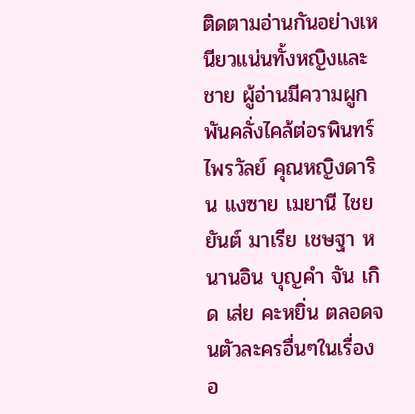ติดตามอ่านกันอย่างเหนียวแน่นทั้งหญิงและชาย ผู้อ่านมีความผูกพันคลั่งไคล้ต่อรพินทร์ ไพรวัลย์ คุณหญิงดาริน แงซาย เมยานี ไชยยันต์ มาเรีย เชษฐา หนานอิน บุญคำ จัน เกิด เส่ย คะหยิ่น ตลอดจนตัวละครอื่นๆในเรื่องอ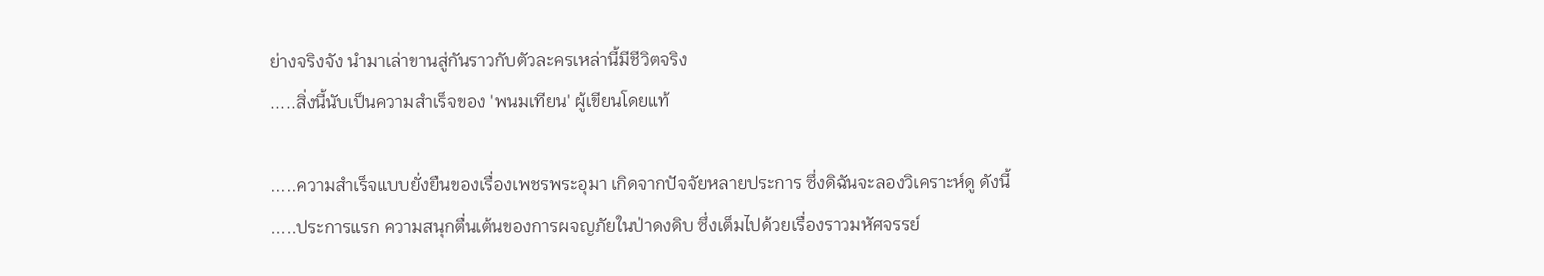ย่างจริงจัง นำมาเล่าขานสู่กันราวกับตัวละครเหล่านี้มีชีวิตจริง
.....สิ่งนี้นับเป็นความสำเร็จของ 'พนมเทียน' ผู้เขียนโดยแท้

.....ความสำเร็จแบบยั่งยืนของเรื่องเพชรพระอุมา เกิดจากปัจจัยหลายประการ ซึ่งดิฉันจะลองวิเคราะห์ดู ดังนี้
.....ประการแรก ความสนุกตื่นเต้นของการผจญภัยในป่าดงดิบ ซึ่งเต็มไปด้วยเรื่องราวมหัศจรรย์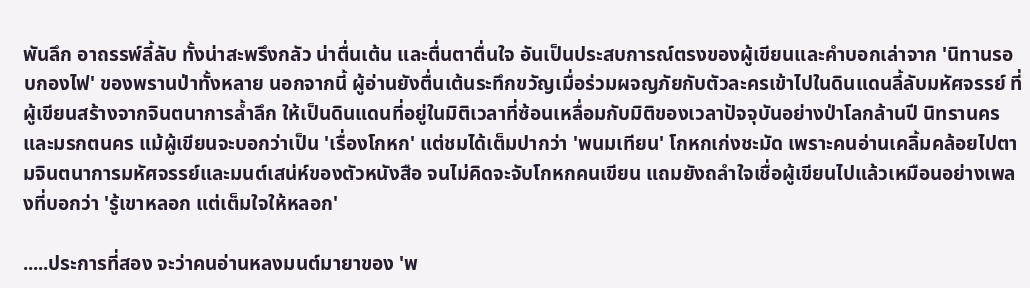พันลึก อาถรรพ์ลี้ลับ ทั้งน่าสะพรึงกลัว น่าตื่นเต้น และตื่นตาตื่นใจ อันเป็นประสบการณ์ตรงของผู้เขียนและคำบอกเล่าจาก 'นิทานรอบกองไฟ' ของพรานป่าทั้งหลาย นอกจากนี้ ผู้อ่านยังตื่นเต้นระทึกขวัญเมื่อร่วมผจญภัยกับตัวละครเข้าไปในดินแดนลี้ลับมหัศจรรย์ ที่ผู้เขียนสร้างจากจินตนาการล้ำลึก ให้เป็นดินแดนที่อยู่ในมิติเวลาที่ซ้อนเหลื่อมกับมิติของเวลาปัจจุบันอย่างป่าโลกล้านปี นิทรานคร และมรกตนคร แม้ผู้เขียนจะบอกว่าเป็น 'เรื่องโกหก' แต่ชมได้เต็มปากว่า 'พนมเทียน' โกหกเก่งชะมัด เพราะคนอ่านเคลิ้มคล้อยไปตามจินตนาการมหัศจรรย์และมนต์เสน่ห์ของตัวหนังสือ จนไม่คิดจะจับโกหกคนเขียน แถมยังถลำใจเชื่อผู้เขียนไปแล้วเหมือนอย่างเพลงที่บอกว่า 'รู้เขาหลอก แต่เต็มใจให้หลอก'

.....ประการที่สอง จะว่าคนอ่านหลงมนต์มายาของ 'พ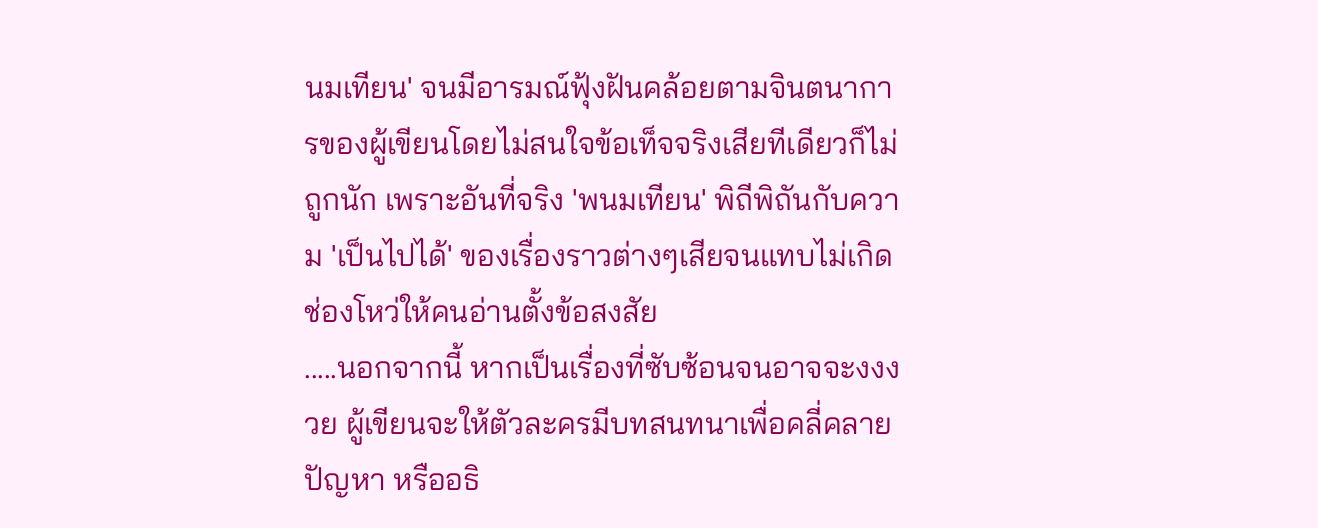นมเทียน' จนมีอารมณ์ฟุ้งฝันคล้อยตามจินตนาการของผู้เขียนโดยไม่สนใจข้อเท็จจริงเสียทีเดียวก็ไม่ถูกนัก เพราะอันที่จริง 'พนมเทียน' พิถีพิถันกับความ 'เป็นไปได้' ของเรื่องราวต่างๆเสียจนแทบไม่เกิดช่องโหว่ให้คนอ่านตั้งข้อสงสัย
.....นอกจากนี้ หากเป็นเรื่องที่ซับซ้อนจนอาจจะงงงวย ผู้เขียนจะให้ตัวละครมีบทสนทนาเพื่อคลี่คลายปัญหา หรืออธิ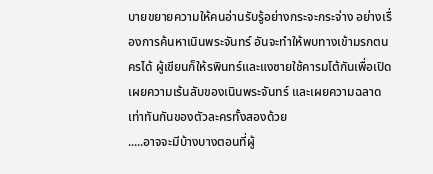บายขยายความให้คนอ่านรับรู้อย่างกระจะกระจ่าง อย่างเรื่องการค้นหาเนินพระจันทร์ อันจะทำให้พบทางเข้ามรกตนครได้ ผู้เขียนก็ให้รพินทร์และแงซายใช้คารมโต้กันเพื่อเปิดเผยความเร้นลับของเนินพระจันทร์ และเผยความฉลาดเท่าทันกันของตัวละครทั้งสองด้วย
.....อาจจะมีบ้างบางตอนที่ผู้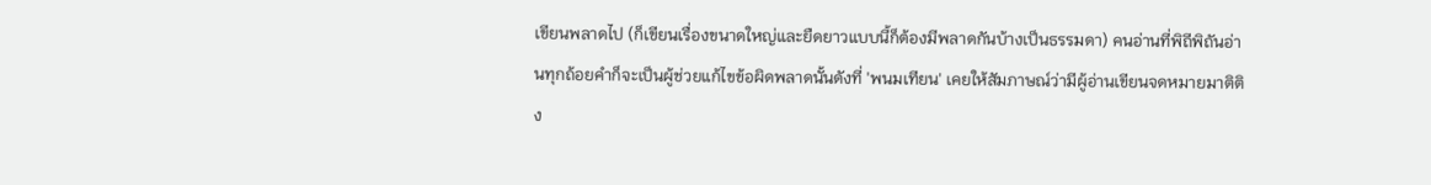เขียนพลาดไป (ก็เขียนเรื่องขนาดใหญ่และยืดยาวแบบนี้ก็ต้องมีพลาดกันบ้างเป็นธรรมดา) คนอ่านที่พิถีพิถันอ่านทุกถ้อยคำก็จะเป็นผู้ช่วยแก้ไขข้อผิดพลาดนั้นดังที่ 'พนมเทียน' เคยให้สัมภาษณ์ว่ามีผู้อ่านเขียนจดหมายมาติติง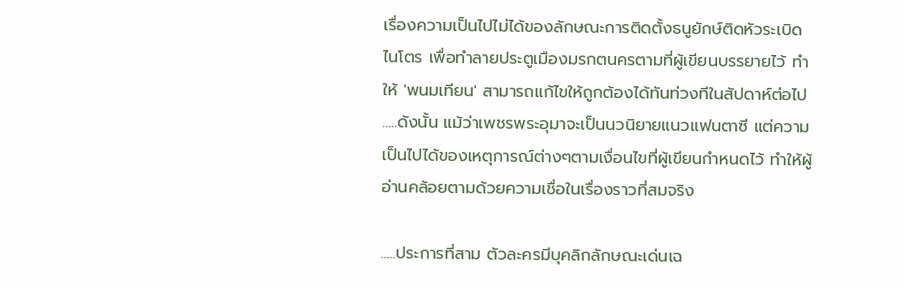เรื่องความเป็นไปไม่ได้ของลักษณะการติดตั้งธนูยักษ์ติดหัวระเบิดไนโตร เพื่อทำลายประตูเมืองมรกตนครตามที่ผู้เขียนบรรยายไว้ ทำให้ 'พนมเทียน' สามารถแก้ไขให้ถูกต้องได้ทันท่วงทีในสัปดาห์ต่อไป
.....ดังนั้น แม้ว่าเพชรพระอุมาจะเป็นนวนิยายแนวแฟนตาซี แต่ความเป็นไปได้ของเหตุการณ์ต่างๆตามเงื่อนไขที่ผู้เขียนกำหนดไว้ ทำให้ผู้อ่านคล้อยตามด้วยความเชื่อในเรื่องราวที่สมจริง

.....ประการที่สาม ตัวละครมีบุคลิกลักษณะเด่นเฉ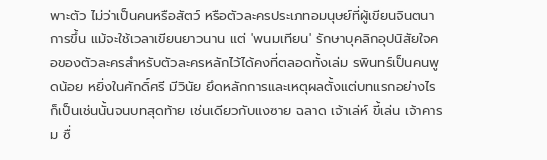พาะตัว ไม่ว่าเป็นคนหรือสัตว์ หรือตัวละครประเภทอมนุษย์ที่ผู้เขียนจินตนาการขึ้น แม้จะใช้เวลาเขียนยาวนาน แต่ 'พนมเทียน' รักษาบุคลิกอุปนิสัยใจคอของตัวละครสำหรับตัวละครหลักไว้ได้คงที่ตลอดทั้งเล่ม รพินทร์เป็นคนพูดน้อย หยิ่งในศักดิ์ศรี มีวินัย ยึดหลักการและเหตุผลตั้งแต่บทแรกอย่างไร ก็เป็นเช่นนั้นจนบทสุดท้าย เช่นเดียวกับแงซาย ฉลาด เจ้าเล่ห์ ขี้เล่น เจ้าคารม ซื่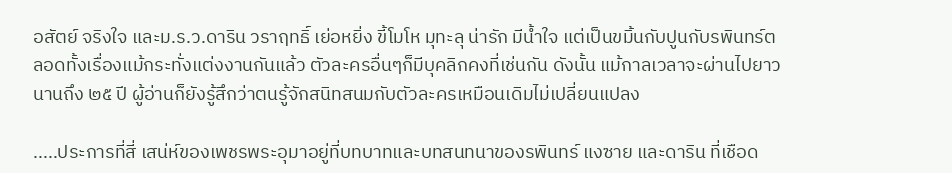อสัตย์ จริงใจ และม.ร.ว.ดาริน วราฤทธิ์ เย่อหยิ่ง ขี้โมโห มุทะลุ น่ารัก มีน้ำใจ แต่เป็นขมิ้นกับปูนกับรพินทร์ตลอดทั้งเรื่องแม้กระทั่งแต่งงานกันแล้ว ตัวละครอื่นๆก็มีบุคลิกคงที่เช่นกัน ดังนั้น แม้กาลเวลาจะผ่านไปยาวนานถึง ๒๕ ปี ผู้อ่านก็ยังรู้สึกว่าตนรู้จักสนิทสนมกับตัวละครเหมือนเดิมไม่เปลี่ยนแปลง

.....ประการที่สี่ เสน่ห์ของเพชรพระอุมาอยู่ที่บทบาทและบทสนทนาของรพินทร์ แงซาย และดาริน ที่เชือด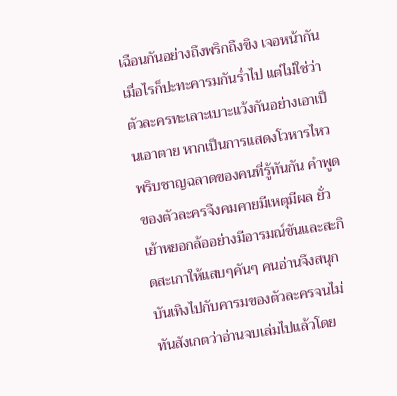เฉือนกันอย่างถึงพริกถึงขิง เจอหน้ากันเมื่อไรก็ปะทะคารมกันร่ำไป แต่ไม่ใช่ว่าตัวละครทะเลาะเบาะแว้งกันอย่างเอาเป็นเอาตาย หากเป็นการแสดงโวหารไหวพริบชาญฉลาดของคนที่รู้ทันกัน คำพูดของตัวละครจึงคมคายมีเหตุมีผล ยั่วเย้าหยอกล้ออย่างมีอารมณ์ขันและสะกิดสะเกาให้แสบๆคันๆ คนอ่านจึงสนุกบันเทิงไปกับคารมของตัวละครจนไม่ทันสังเกตว่าอ่านจบเล่มไปแล้วโดย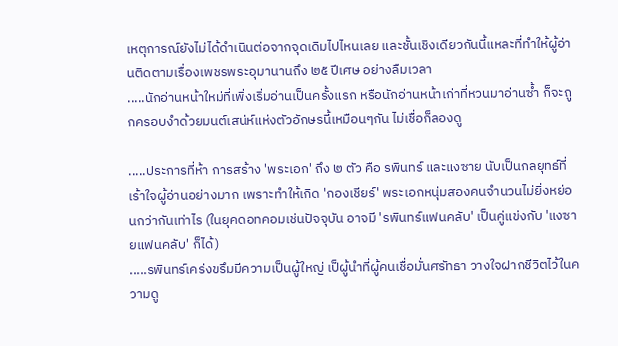เหตุการณ์ยังไม่ได้ดำเนินต่อจากจุดเดิมไปไหนเลย และชั้นเชิงเดียวกันนี้แหละที่ทำให้ผู้อ่านติดตามเรื่องเพชรพระอุมานานถึง ๒๕ ปีเศษ อย่างลืมเวลา
.....นักอ่านหน้าใหม่ที่เพิ่งเริ่มอ่านเป็นครั้งแรก หรือนักอ่านหน้าเก่าที่หวนมาอ่านซ้ำ ก็จะถูกครอบงำด้วยมนต์เสน่ห์แห่งตัวอักษรนี้เหมือนๆกัน ไม่เชื่อก็ลองดู

.....ประการที่ห้า การสร้าง 'พระเอก' ถึง ๒ ตัว คือ รพินทร์ และแงซาย นับเป็นกลยุทธ์ที่เร้าใจผู้อ่านอย่างมาก เพราะทำให้เกิด 'กองเชียร์' พระเอกหนุ่มสองคนจำนวนไม่ยิ่งหย่อนกว่ากันเท่าไร (ในยุคดอทคอมเช่นปัจจุบัน อาจมี 'รพินทร์แฟนคลับ' เป็นคู่แข่งกับ 'แงซายแฟนคลับ' ก็ได้)
.....รพินทร์เคร่งขรึมมีความเป็นผู้ใหญ่ เป็ผู้นำที่ผู้คนเชื่อมั่นศรัทธา วางใจฝากชีวิตไว้ในความดู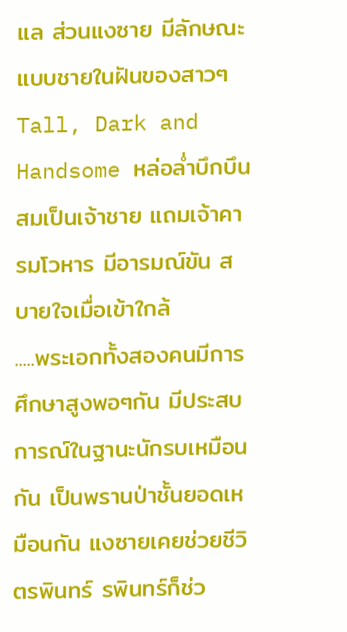แล ส่วนแงซาย มีลักษณะแบบชายในฝันของสาวๆ Tall, Dark and Handsome หล่อล่ำบึกบึนสมเป็นเจ้าชาย แถมเจ้าคารมโวหาร มีอารมณ์ขัน สบายใจเมื่อเข้าใกล้
.....พระเอกทั้งสองคนมีการศึกษาสูงพอๆกัน มีประสบการณ์ในฐานะนักรบเหมือนกัน เป็นพรานป่าชั้นยอดเหมือนกัน แงซายเคยช่วยชีวิตรพินทร์ รพินทร์ก็ช่ว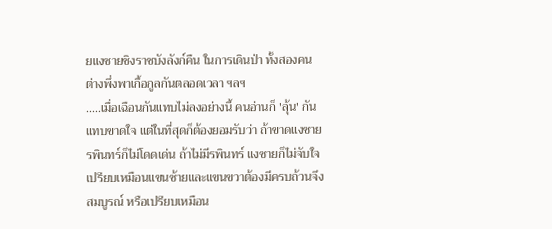ยแงซายชิงราชบังลังก์คืน ในการเดินป่า ทั้งสองคนต่างพึ่งพาเกื้อกูลกันตลอดเวลา ฯลฯ
.....เมื่อเฉือนกันแทบไม่ลงอย่างนี้ คนอ่านก็ 'ลุ้น' กันแทบขาดใจ แต่ในที่สุดก็ต้องยอมรับว่า ถ้าขาดแงซาย รพินทร์ก็ไม่โดดเด่น ถ้าไม่มีรพินทร์ แงซายก็ไม่จับใจ เปรียบเหมือนแขนซ้ายและแขนขวาต้องมีครบถ้วนจึงสมบูรณ์ หรือเปรียบเหมือน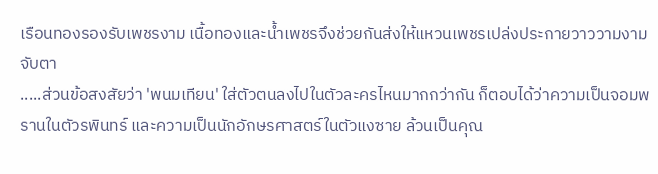เรือนทองรองรับเพชรงาม เนื้อทองและน้ำเพชรจึงช่วยกันส่งให้แหวนเพชรเปล่งประกายวาววามงามจับตา
.....ส่วนข้อสงสัยว่า 'พนมเทียน' ใส่ตัวตนลงไปในตัวละครไหนมากกว่ากัน ก็ตอบได้ว่าความเป็นจอมพรานในตัวรพินทร์ และความเป็นนักอักษรศาสตร์ในตัวแงซาย ล้วนเป็นคุณ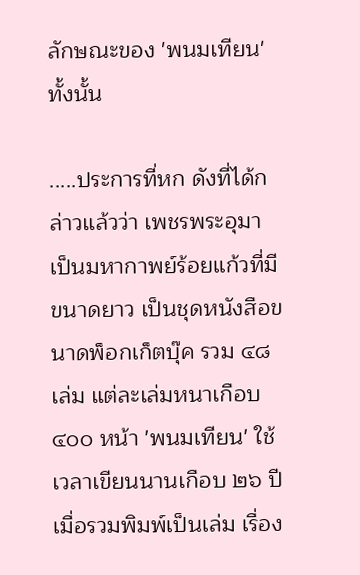ลักษณะของ 'พนมเทียน' ทั้งนั้น

.....ประการที่หก ดังที่ได้กล่าวแล้วว่า เพชรพระอุมา เป็นมหากาพย์ร้อยแก้วที่มีขนาดยาว เป็นชุดหนังสือขนาดพ็อกเก็ตบุ๊ค รวม ๔๘ เล่ม แต่ละเล่มหนาเกือบ ๔๐๐ หน้า 'พนมเทียน' ใช้เวลาเขียนนานเกือบ ๒๖ ปี เมื่อรวมพิมพ์เป็นเล่ม เรื่อง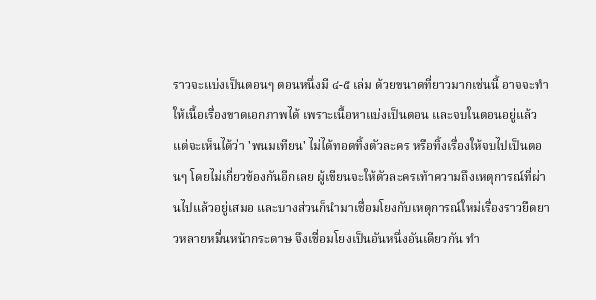ราวจะแบ่งเป็นตอนๆ ตอนหนึ่งมี ๔-๕ เล่ม ด้วยขนาดที่ยาวมากเช่นนี้ อาจจะทำให้เนื้อเรื่องขาดเอกภาพได้ เพราะเนื้อหาแบ่งเป็นตอน และจบในตอนอยู่แล้ว แต่จะเห็นได้ว่า 'พนมเทียน' ไม่ได้ทอดทิ้งตัวละคร หรือทิ้งเรื่องให้จบไปเป็นตอนๆ โดยไม่เกี่ยวข้องกันอีกเลย ผู้เขียนจะให้ตัวละครเท้าความถึงเหตุการณ์ที่ผ่านไปแล้วอยู่เสมอ และบางส่วนก็นำมาเชื่อมโยงกับเหตุการณ์ใหม่เรื่องราวยืดยาวหลายหมื่นหน้ากระดาษ จึงเชื่อมโยงเป็นอันหนึ่งอันเดียวกัน ทำ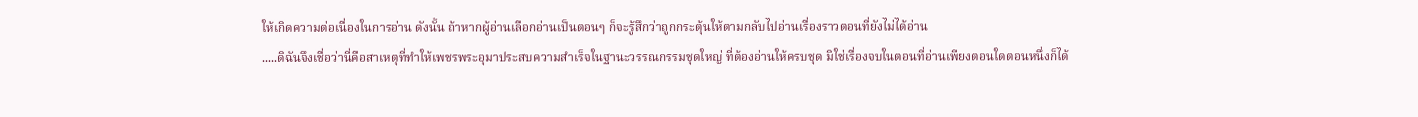ให้เกิดความต่อเนื่องในการอ่าน ดังนั้น ถ้าหากผู้อ่านเลือกอ่านเป็นตอนๆ ก็จะรู้สึกว่าถูกกระตุ้นให้ตามกลับไปอ่านเรื่องราวตอนที่ยังไม่ได้อ่าน
.....ดิฉันจึงเชื่อว่านี่คือสาเหตุที่ทำให้เพชรพระอุมาประสบความสำเร็จในฐานะวรรณกรรมชุดใหญ่ ที่ต้องอ่านให้ครบชุด มิใช่เรื่องจบในตอนที่อ่านเพียงตอนใดตอนหนึ่งก็ได้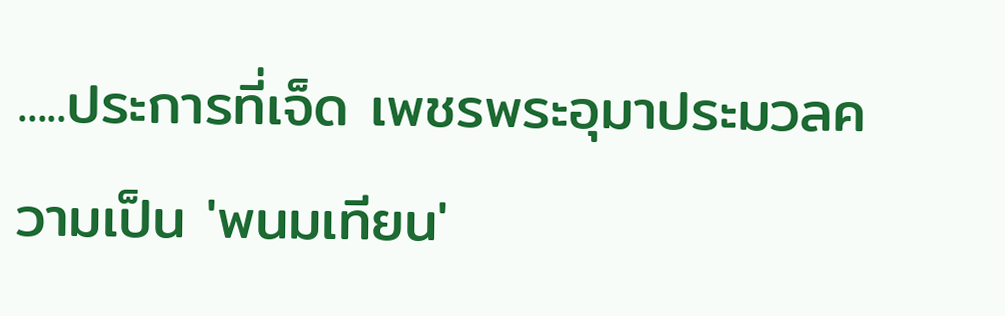.....ประการที่เจ็ด เพชรพระอุมาประมวลความเป็น 'พนมเทียน'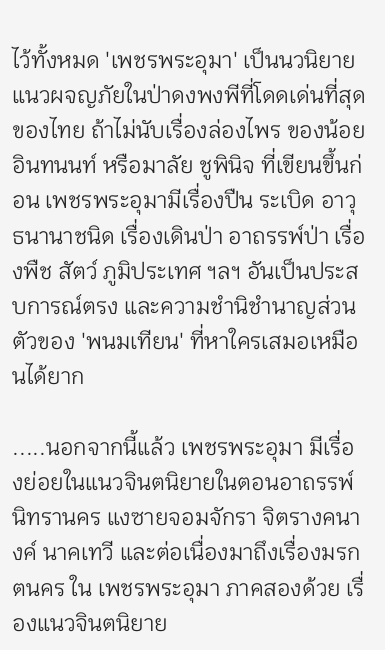ไว้ทั้งหมด 'เพชรพระอุมา' เป็นนวนิยายแนวผจญภัยในป่าดงพงพีที่โดดเด่นที่สุดของไทย ถ้าไม่นับเรื่องล่องไพร ของน้อย อินทนนท์ หรือมาลัย ชูพินิจ ที่เขียนขึ้นก่อน เพชรพระอุมามีเรื่องปืน ระเบิด อาวุธนานาชนิด เรื่องเดินป่า อาถรรพ์ป่า เรื่องพืช สัตว์ ภูมิประเทศ ฯลฯ อันเป็นประสบการณ์ตรง และความชำนิชำนาญส่วนตัวของ 'พนมเทียน' ที่หาใครเสมอเหมือนได้ยาก

.....นอกจากนี้แล้ว เพชรพระอุมา มีเรื่องย่อยในแนวจินตนิยายในตอนอาถรรพ์นิทรานคร แงซายจอมจักรา จิตรางคนางค์ นาคเทวี และต่อเนื่องมาถึงเรื่องมรกตนคร ใน เพชรพระอุมา ภาคสองด้วย เรื่องแนวจินตนิยาย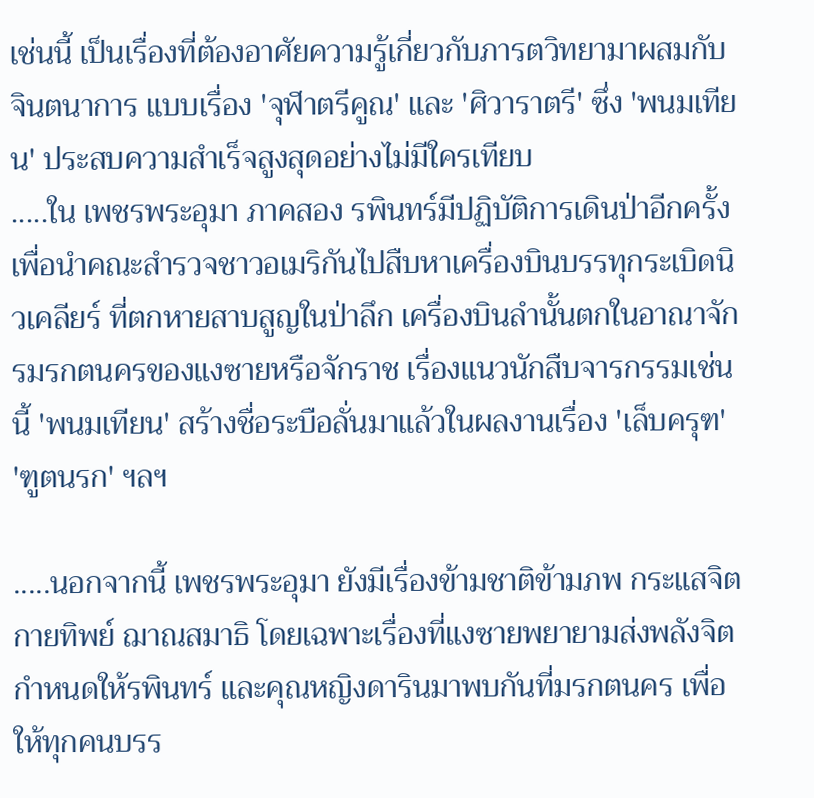เช่นนี้ เป็นเรื่องที่ต้องอาศัยความรู้เกี่ยวกับภารตวิทยามาผสมกับจินตนาการ แบบเรื่อง 'จุฬาตรีคูณ' และ 'ศิวาราตรี' ซึ่ง 'พนมเทียน' ประสบความสำเร็จสูงสุดอย่างไม่มีใครเทียบ
.....ใน เพชรพระอุมา ภาคสอง รพินทร์มีปฏิบัติการเดินป่าอีกครั้ง เพื่อนำคณะสำรวจชาวอเมริกันไปสืบหาเครื่องบินบรรทุกระเบิดนิวเคลียร์ ที่ตกหายสาบสูญในป่าลึก เครื่องบินลำนั้นตกในอาณาจักรมรกตนครของแงซายหรือจักราช เรื่องแนวนักสืบจารกรรมเช่นนี้ 'พนมเทียน' สร้างชื่อระบือลั่นมาแล้วในผลงานเรื่อง 'เล็บครุฑ' 'ฑูตนรก' ฯลฯ

.....นอกจากนี้ เพชรพระอุมา ยังมีเรื่องข้ามชาติข้ามภพ กระแสจิต กายทิพย์ ฌาณสมาธิ โดยเฉพาะเรื่องที่แงซายพยายามส่งพลังจิตกำหนดให้รพินทร์ และคุณหญิงดารินมาพบกันที่มรกตนคร เพื่อให้ทุกคนบรร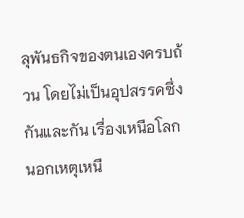ลุพันธกิจของตนเองครบถ้วน โดยไม่เป็นอุปสรรคซึ่งกันและกัน เรื่องเหนือโลกนอกเหตุเหนื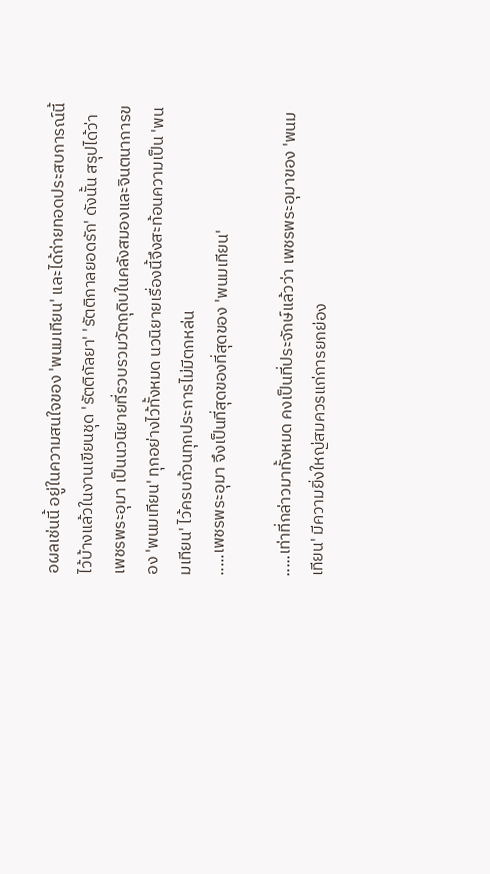อผลเช่นนี้ อยู่ในความสนใจของ 'พนมเทียน' และได้ถ่ายทอดประสบการณ์นี้ไว้บ้างแล้วในงานเขียนชุด 'รัตติกัลยา' 'รัตติกาลยอดรัก' ดังนั้น สรุปได้ว่า เพชรพระอุมา เป็นนวนิยายที่รวบรวมวัตถุดิบในคลังสมองและจินตนาการของ 'พนมเทียน' ทุกอย่างไว้ทั้งหมด นวนิยายเรื่องนี้จึงสะท้อนความเป็น 'พนมเทียน' ไว้ครบถ้วนทุกประการไม่มีตกหล่น
.....เพชรพระอุมา จึงเป็นที่สุดของที่สุดของ 'พนมเทียน'

.....เท่าที่กล่าวมาทั้งหมด คงเป็นที่ประจักษ์แล้วว่า เพชรพระอุมาของ 'พนมเทียน' มีความยิ่งใหญ่สมควรแก่การยกย่อง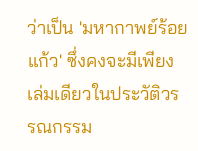ว่าเป็น 'มหากาพย์ร้อยแก้ว' ซึ่งคงจะมีเพียงเล่มเดียวในประวัติวรรณกรรม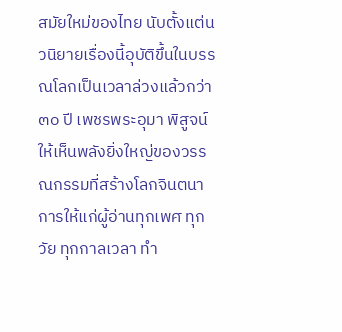สมัยใหม่ของไทย นับตั้งแต่นวนิยายเรื่องนี้อุบัติขึ้นในบรรณโลกเป็นเวลาล่วงแล้วกว่า ๓๐ ปี เพชรพระอุมา พิสูจน์ให้เห็นพลังยิ่งใหญ่ของวรรณกรรมที่สร้างโลกจินตนาการให้แก่ผู้อ่านทุกเพศ ทุกวัย ทุกกาลเวลา ทำ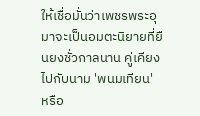ให้เชื่อมั่นว่าเพชรพระอุมาจะเป็นอมตะนิยายที่ยืนยงชั่วกาลนาน คู่เคียงไปกับนาม 'พนมเทียน' หรือ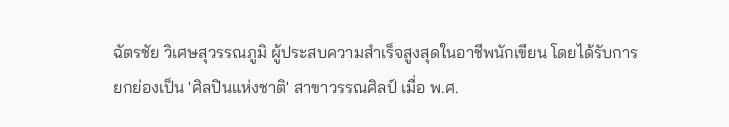ฉัตรชัย วิเศษสุวรรณภูมิ ผู้ประสบความสำเร็จสูงสุดในอาชีพนักเขียน โดยได้รับการยกย่องเป็น 'ศิลปินแห่งชาติ' สาขาวรรณศิลป์ เมื่อ พ.ศ.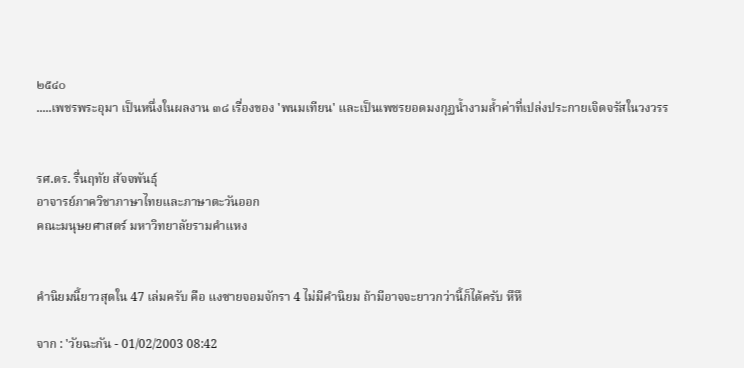๒๕๔๐
.....เพชรพระอุมา เป็นหนึ่งในผลงาน ๓๘ เรื่องของ 'พนมเทียน' และเป็นเพชรยอดมงกุฏน้ำงามล้ำค่าที่เปล่งประกายเจิดจรัสในวงวรร


รศ.ดร. รื่นฤทัย สัจจพันธุ์
อาจารย์ภาควิชาภาษาไทยและภาษาตะวันออก
คณะมนุษยศาสตร์ มหาวิทยาลัยรามคำแหง


คำนิยมนี้ยาวสุดใน 47 เล่มครับ คือ แงซายจอมจักรา 4 ไม่มีคำนิยม ถ้ามีอาจจะยาวกว่านี้ก็ได้ครับ หึหึ

จาก : 'วัยฉะกัน - 01/02/2003 08:42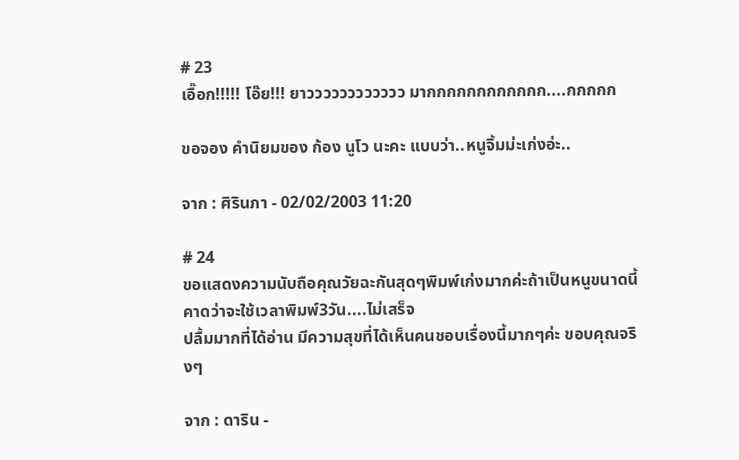# 23
เอื๊อก!!!!! โอ๊ย!!! ยาวววววววววววว มากกกกกกกกกกกก....กกกกก

ขอจอง คำนิยมของ ก้อง นูโว นะคะ แบบว่า..หนูจิ้มม่ะเก่งอ่ะ..

จาก : ศิรินภา - 02/02/2003 11:20

# 24
ขอแสดงความนับถือคุณวัยฉะกันสุดๆพิมพ์เก่งมากค่ะถ้าเป็นหนูขนาดนี้คาดว่าจะใช้เวลาพิมพ์3วัน....ไม่เสร็จ
ปลื้มมากที่ได้อ่าน มีความสุขที่ได้เห็นคนชอบเรื่องนี้มากๆค่ะ ขอบคุณจริงๆ

จาก : ดาริน -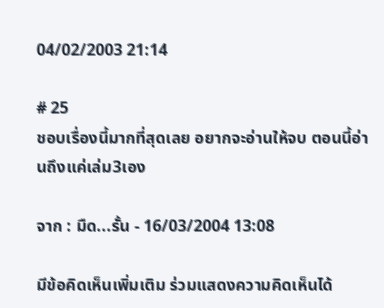04/02/2003 21:14

# 25
ชอบเรื่องนี้มากที่สุดเลย อยากจะอ่านให้จบ ตอนนี้อ่านถึงแค่เล่ม3เอง

จาก : มืด...รั้น - 16/03/2004 13:08

มีข้อคิดเห็นเพิ่มเติม ร่วมแสดงความคิดเห็นได้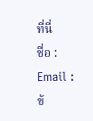ที่นี่
ชื่อ :
Email :
ข้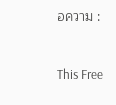อความ :


This Free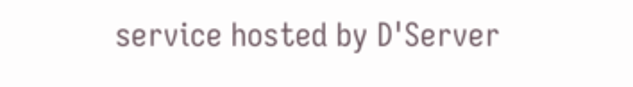service hosted by D'Server